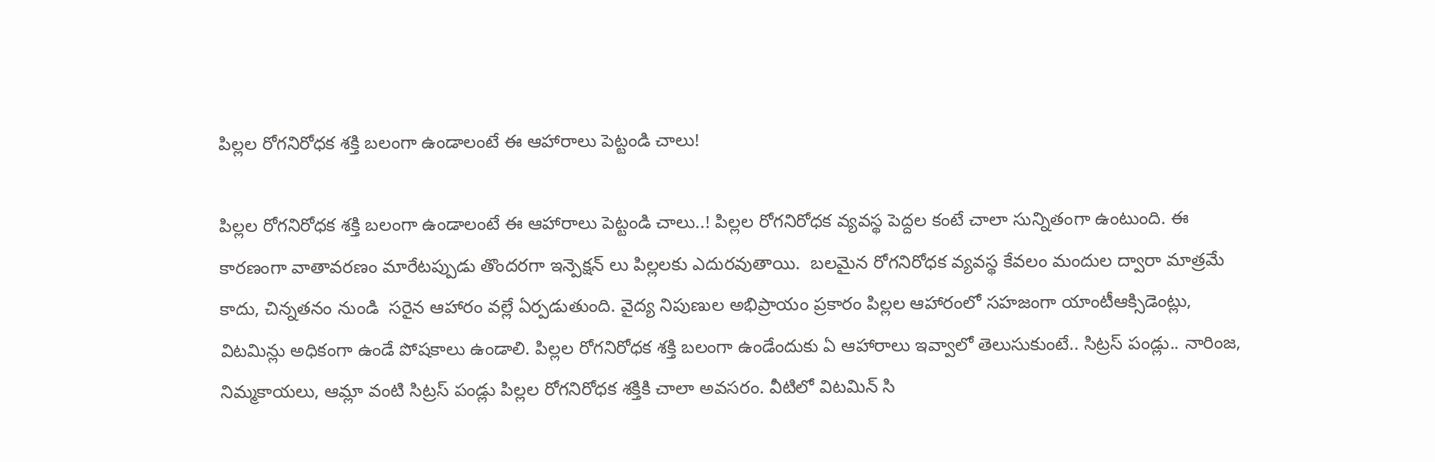పిల్లల రోగనిరోధక శక్తి బలంగా ఉండాలంటే ఈ ఆహారాలు పెట్టండి చాలు!

పిల్లల రోగనిరోధక శక్తి బలంగా ఉండాలంటే ఈ ఆహారాలు పెట్టండి చాలు..! పిల్లల రోగనిరోధక వ్యవస్థ పెద్దల కంటే చాలా సున్నితంగా ఉంటుంది. ఈ కారణంగా వాతావరణం మారేటప్పుడు తొందరగా ఇన్పెక్షన్ లు పిల్లలకు ఎదురవుతాయి.  బలమైన రోగనిరోధక వ్యవస్థ కేవలం మందుల ద్వారా మాత్రమే కాదు, చిన్నతనం నుండి  సరైన ఆహారం వల్లే ఏర్పడుతుంది. వైద్య నిపుణుల అభిప్రాయం ప్రకారం పిల్లల ఆహారంలో సహజంగా యాంటీఆక్సిడెంట్లు,  విటమిన్లు అధికంగా ఉండే పోషకాలు ఉండాలి. పిల్లల రోగనిరోధక శక్తి బలంగా ఉండేందుకు ఏ ఆహారాలు ఇవ్వాలో తెలుసుకుంటే.. సిట్రస్ పండ్లు.. నారింజ, నిమ్మకాయలు, ఆమ్లా వంటి సిట్రస్ పండ్లు పిల్లల రోగనిరోధక శక్తికి చాలా అవసరం. వీటిలో విటమిన్ సి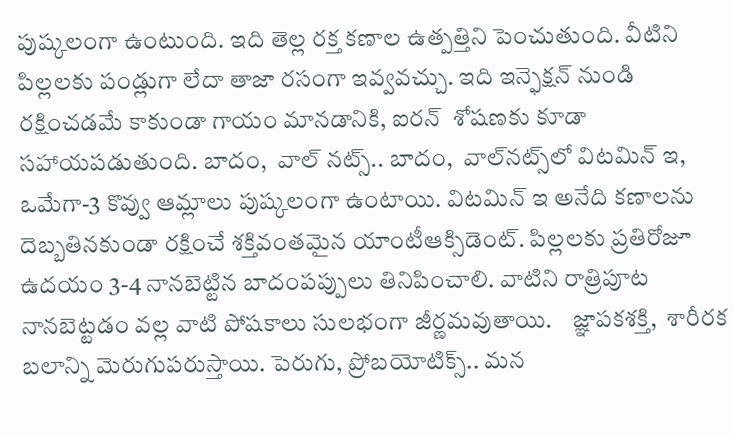పుష్కలంగా ఉంటుంది. ఇది తెల్ల రక్త కణాల ఉత్పత్తిని పెంచుతుంది. వీటిని పిల్లలకు పండ్లుగా లేదా తాజా రసంగా ఇవ్వవచ్చు. ఇది ఇన్ఫెక్షన్ నుండి రక్షించడమే కాకుండా గాయం మానడానికి, ఐరన్  శోషణకు కూడా సహాయపడుతుంది. బాదం,  వాల్ నట్స్.. బాదం,  వాల్‌నట్స్‌లో విటమిన్ ఇ,  ఒమేగా-3 కొవ్వు ఆమ్లాలు పుష్కలంగా ఉంటాయి. విటమిన్ ఇ అనేది కణాలను దెబ్బతినకుండా రక్షించే శక్తివంతమైన యాంటీఆక్సిడెంట్. పిల్లలకు ప్రతిరోజూ ఉదయం 3-4 నానబెట్టిన బాదంపప్పులు తినిపించాలి. వాటిని రాత్రిపూట నానబెట్టడం వల్ల వాటి పోషకాలు సులభంగా జీర్ణమవుతాయి.    జ్ఞాపకశక్తి,  శారీరక బలాన్ని మెరుగుపరుస్తాయి. పెరుగు, ప్రోబయోటిక్స్.. మన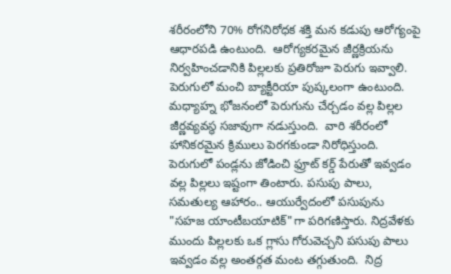శరీరంలోని 70% రోగనిరోధక శక్తి మన కడుపు ఆరోగ్యంపై  ఆధారపడి ఉంటుంది.  ఆరోగ్యకరమైన జీర్ణక్రియను నిర్వహించడానికి పిల్లలకు ప్రతిరోజూ పెరుగు ఇవ్వాలి. పెరుగులో మంచి బ్యాక్టీరియా పుష్కలంగా ఉంటుంది. మధ్యాహ్న భోజనంలో పెరుగును చేర్చడం వల్ల పిల్లల జీర్ణవ్యవస్థ సజావుగా నడుస్తుంది.  వారి శరీరంలో హానికరమైన క్రిములు పెరగకుండా నిరోధిస్తుంది. పెరుగులో పండ్లను జోడించి ఫ్రూట్ కర్డ్ పేరుతో ఇవ్వడం వల్ల పిల్లలు ఇష్టంగా తింటారు. పసుపు పాలు, సమతుల్య ఆహారం.. ఆయుర్వేదంలో పసుపును "సహజ యాంటీబయాటిక్"గా పరిగణిస్తారు. నిద్రవేళకు ముందు పిల్లలకు ఒక గ్లాసు గోరువెచ్చని పసుపు పాలు ఇవ్వడం వల్ల అంతర్గత మంట తగ్గుతుంది.  నిద్ర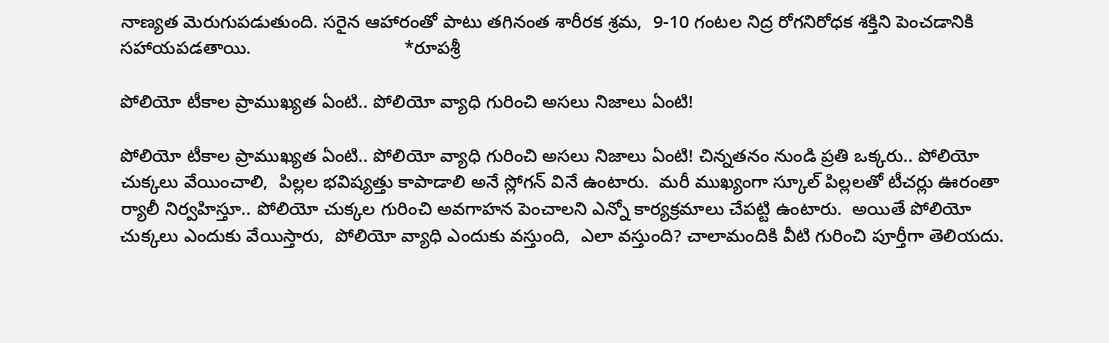నాణ్యత మెరుగుపడుతుంది. సరైన ఆహారంతో పాటు తగినంత శారీరక శ్రమ,  9-10 గంటల నిద్ర రోగనిరోధక శక్తిని పెంచడానికి  సహాయపడతాయి.                              *రూపశ్రీ

పోలియో టీకాల ప్రాముఖ్యత ఏంటి.. పోలియో వ్యాధి గురించి అసలు నిజాలు ఏంటి!

పోలియో టీకాల ప్రాముఖ్యత ఏంటి.. పోలియో వ్యాధి గురించి అసలు నిజాలు ఏంటి! చిన్నతనం నుండి ప్రతి ఒక్కరు.. పోలియో చుక్కలు వేయించాలి,  పిల్లల భవిష్యత్తు కాపాడాలి అనే స్లోగన్ వినే ఉంటారు.  మరీ ముఖ్యంగా స్కూల్ పిల్లలతో టీచర్లు ఊరంతా ర్యాలీ నిర్వహిస్తూ.. పోలియో చుక్కల గురించి అవగాహన పెంచాలని ఎన్నో కార్యక్రమాలు చేపట్టి ఉంటారు.  అయితే పోలియో చుక్కలు ఎందుకు వేయిస్తారు,  పోలియో వ్యాధి ఎందుకు వస్తుంది,  ఎలా వస్తుంది? చాలామందికి వీటి గురించి పూర్తీగా తెలియదు.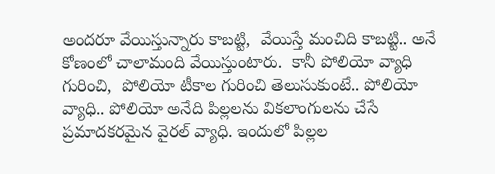అందరూ వేయిస్తున్నారు కాబట్టి,  వేయిస్తే మంచిది కాబట్టి.. అనే కోణంలో చాలామంది వేయిస్తుంటారు.  కానీ పోలియో వ్యాధి గురించి,  పోలియో టీకాల గురించి తెలుసుకుంటే.. పోలియో వ్యాధి.. పోలియో అనేది పిల్లలను వికలాంగులను చేసే ప్రమాదకరమైన వైరల్ వ్యాధి. ఇందులో పిల్లల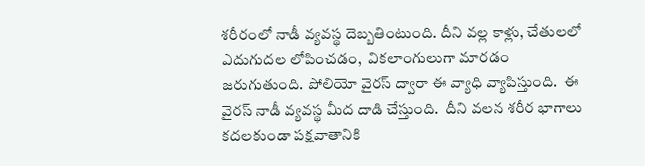శరీరంలో నాడీ వ్యవస్థ దెబ్బతింటుంది. దీని వల్ల కాళ్లు, చేతులలో ఎదుగుదల లోపించడం,  వికలాంగులుగా మారడం జరుగుతుంది. పోలియో వైరస్ ద్వారా ఈ వ్యాధి వ్యాపిస్తుంది.  ఈ వైరస్ నాడీ వ్యవస్థ మీద దాడి చేస్తుంది.  దీని వలన శరీర భాగాలు కదలకుండా పక్షవాతానికి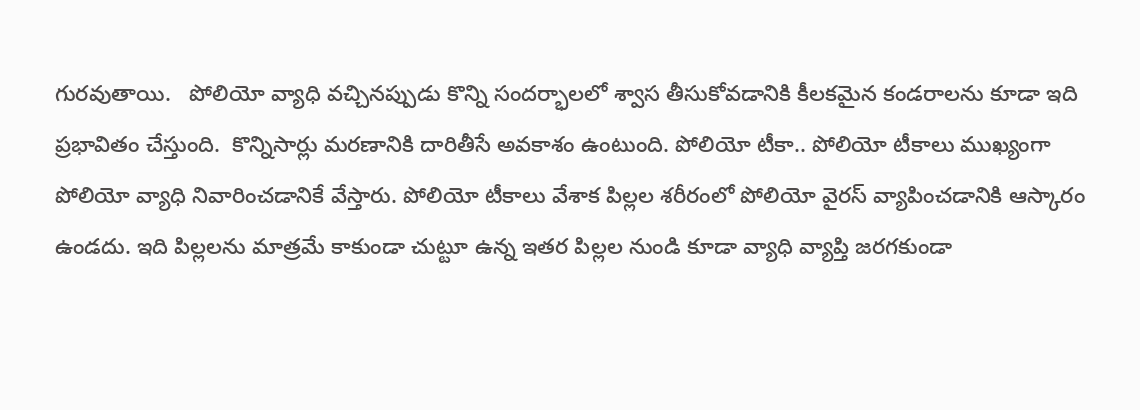గురవుతాయి.   పోలియో వ్యాధి వచ్చినప్పుడు కొన్ని సందర్భాలలో శ్వాస తీసుకోవడానికి కీలకమైన కండరాలను కూడా ఇది ప్రభావితం చేస్తుంది.  కొన్నిసార్లు మరణానికి దారితీసే అవకాశం ఉంటుంది. పోలియో టీకా.. పోలియో టీకాలు ముఖ్యంగా పోలియో వ్యాధి నివారించడానికే వేస్తారు. పోలియో టీకాలు వేశాక పిల్లల శరీరంలో పోలియో వైరస్ వ్యాపించడానికి ఆస్కారం ఉండదు. ఇది పిల్లలను మాత్రమే కాకుండా చుట్టూ ఉన్న ఇతర పిల్లల నుండి కూడా వ్యాధి వ్యాప్తి జరగకుండా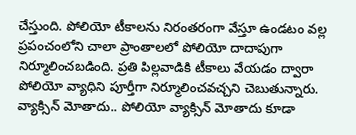చేస్తుంది. పోలియో టీకాలను నిరంతరంగా వేస్తూ ఉండటం వల్ల ప్రపంచంలోని చాలా ప్రాంతాలలో పోలియో దాదాపుగా నిర్మూలించబడింది. ప్రతి పిల్లవాడికి టీకాలు వేయడం ద్వారా పోలియో వ్యాధిని పూర్తీగా నిర్మూలించవచ్చని చెబుతున్నారు. వ్యాక్సిన్ మోతాదు.. పోలియో వ్యాక్సిన్ మోతాదు కూడా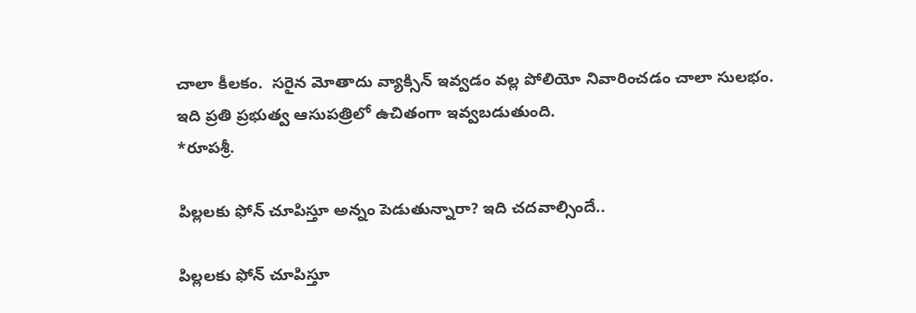చాలా కీలకం.  సరైన మోతాదు వ్యాక్సిన్ ఇవ్వడం వల్ల పోలియో నివారించడం చాలా సులభం.  ఇది ప్రతి ప్రభుత్వ ఆసుపత్రిలో ఉచితంగా ఇవ్వబడుతుంది.                                                  *రూపశ్రీ.

పిల్లలకు ఫోన్ చూపిస్తూ అన్నం పెడుతున్నారా? ఇది చదవాల్సిందే..

పిల్లలకు ఫోన్ చూపిస్తూ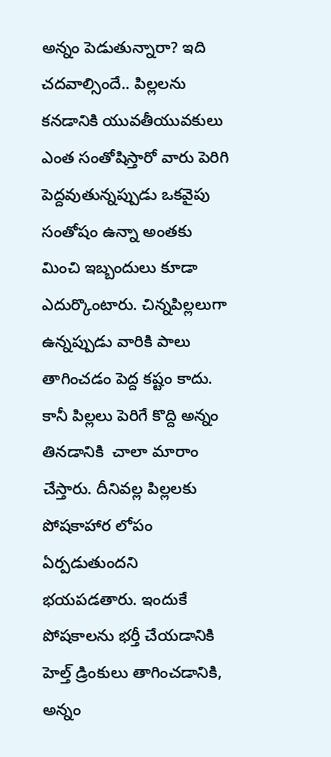అన్నం పెడుతున్నారా? ఇది చదవాల్సిందే.. పిల్లలను కనడానికి యువతీయువకులు ఎంత సంతోషిస్తారో వారు పెరిగి పెద్దవుతున్నప్పుడు ఒకవైపు సంతోషం ఉన్నా అంతకు మించి ఇబ్బందులు కూడా ఎదుర్కొంటారు. చిన్నపిల్లలుగా ఉన్నప్పుడు వారికి పాలు తాగించడం పెద్ద కష్టం కాదు. కానీ పిల్లలు పెరిగే కొద్ది అన్నం తినడానికి  చాలా మారాం చేస్తారు. దీనివల్ల పిల్లలకు పోషకాహార లోపం ఏర్పడుతుందని భయపడతారు. ఇందుకే పోషకాలను భర్తీ చేయడానికి హెల్త్ డ్రింకులు తాగించడానికి, అన్నం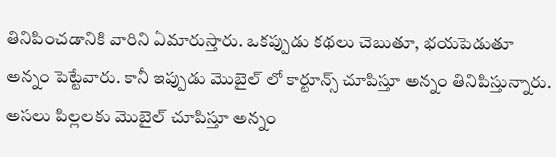తినిపించడానికి వారిని ఏమారుస్తారు. ఒకప్పుడు కథలు చెబుతూ, భయపెడుతూ అన్నం పెట్టేవారు. కానీ ఇప్పుడు మొబైల్ లో కార్టూన్స్ చూపిస్తూ అన్నం తినిపిస్తున్నారు. అసలు పిల్లలకు మొబైల్ చూపిస్తూ అన్నం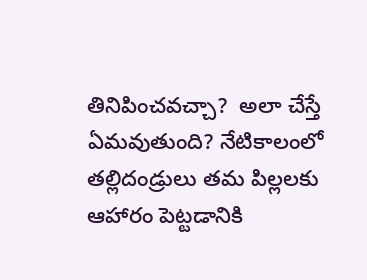తినిపించవచ్చా?  అలా చేస్తే ఏమవుతుంది? నేటికాలంలో తల్లిదండ్రులు తమ పిల్లలకు ఆహారం పెట్టడానికి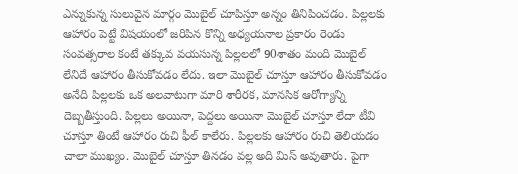ఎన్నుకున్న సులువైన మార్గం మొబైల్ చూపిస్తూ అన్నం తినిపించడం. పిల్లలకు ఆహారం పెట్టే విషయంలో జరిపిన కొన్ని అధ్యయనాల ప్రకారం రెండు సంవత్సరాల కంటే తక్కువ వయసున్న పిల్లలలో 90శాతం మంది మొబైల్ లేనిదే ఆహారం తీసుకోవడం లేదు. ఇలా మొబైల్ చూస్తూ ఆహారం తీసుకోవడం అనేది పిల్లలకు ఒక అలవాటుగా మారి శారీరక, మానసిక ఆరోగ్యాన్ని దెబ్బతీస్తుంది. పిల్లలు అయినా, పెద్దలు అయినా మొబైల్ చూస్తూ లేదా టీవి చూస్తూ తింటే ఆహారం రుచి ఫీల్ కాలేరు. పిల్లలకు ఆహారం రుచి తెలియడం చాలా ముఖ్యం. మొబైల్ చూస్తూ తినడం వల్ల అది మిస్ అవుతారు. పైగా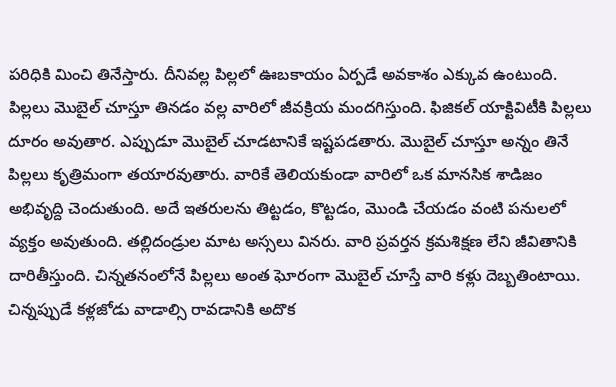పరిధికి మించి తినేస్తారు. దీనివల్ల పిల్లలో ఊబకాయం ఏర్పడే అవకాశం ఎక్కువ ఉంటుంది. పిల్లలు మొబైల్ చూస్తూ తినడం వల్ల వారిలో జీవక్రియ మందగిస్తుంది. ఫిజికల్ యాక్టివిటీకి పిల్లలు దూరం అవుతార. ఎప్పుడూ మొబైల్ చూడటానికే ఇష్టపడతారు. మొబైల్ చూస్తూ అన్నం తినే పిల్లలు కృత్రిమంగా తయారవుతారు. వారికే తెలియకుండా వారిలో ఒక మానసిక శాడిజం అభివృద్ది చెందుతుంది. అదే ఇతరులను తిట్టడం, కొట్టడం, మొండి చేయడం వంటి పనులలో వ్యక్తం అవుతుంది. తల్లిదండ్రుల మాట అస్సలు వినరు. వారి ప్రవర్తన క్రమశిక్షణ లేని జీవితానికి దారితీస్తుంది. చిన్నతనంలోనే పిల్లలు అంత ఘోరంగా మొబైల్ చూస్తే వారి కళ్లు దెబ్బతింటాయి. చిన్నప్పుడే కళ్లజోడు వాడాల్సి రావడానికి అదొక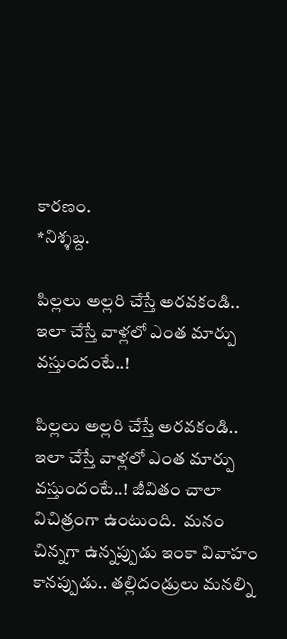కారణం.                                                          *నిశ్శబ్ద.

పిల్లలు అల్లరి చేస్తే అరవకండి.. ఇలా చేస్తే వాళ్లలో ఎంత మార్పు వస్తుందంటే..!

పిల్లలు అల్లరి చేస్తే అరవకండి.. ఇలా చేస్తే వాళ్లలో ఎంత మార్పు వస్తుందంటే..! జీవితం చాలా విచిత్రంగా ఉంటుంది.  మనం చిన్నగా ఉన్నప్పుడు ఇంకా వివాహం కానప్పుడు.. తల్లిదండ్రులు మనల్ని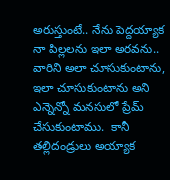అరుస్తుంటే.. నేను పెద్దయ్యాక నా పిల్లలను ఇలా అరవను.. వారిని అలా చూసుకుంటాను, ఇలా చూసుకుంటాను అని ఎన్నెన్నో మనసులో ప్రేమ్ చేసుకుంటాము.  కానీ తల్లిదండ్రులు అయ్యాక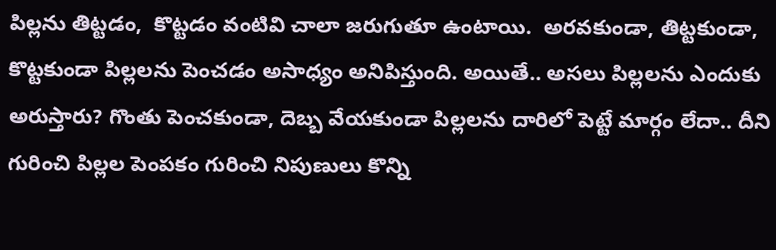పిల్లను తిట్టడం,  కొట్టడం వంటివి చాలా జరుగుతూ ఉంటాయి.  అరవకుండా, తిట్టకుండా,  కొట్టకుండా పిల్లలను పెంచడం అసాధ్యం అనిపిస్తుంది. అయితే.. అసలు పిల్లలను ఎందుకు అరుస్తారు? గొంతు పెంచకుండా, దెబ్బ వేయకుండా పిల్లలను దారిలో పెట్టే మార్గం లేదా.. దీని గురించి పిల్లల పెంపకం గురించి నిపుణులు కొన్ని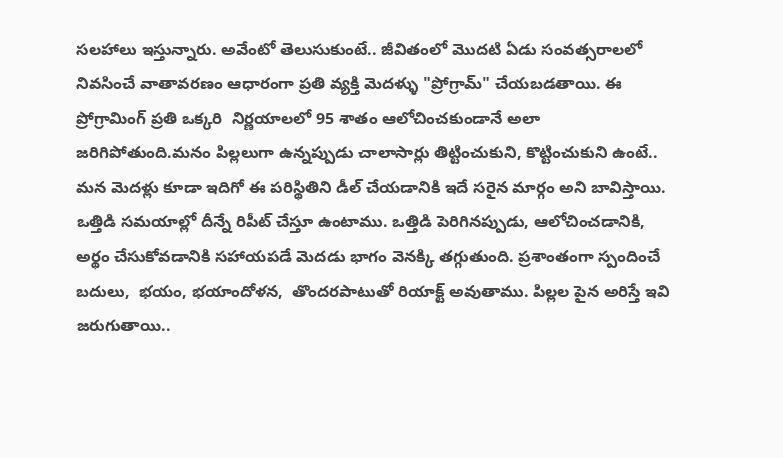సలహాలు ఇస్తున్నారు. అవేంటో తెలుసుకుంటే.. జీవితంలో మొదటి ఏడు సంవత్సరాలలో నివసించే వాతావరణం ఆధారంగా ప్రతి వ్యక్తి మెదళ్ళు "ప్రోగ్రామ్" చేయబడతాయి. ఈ ప్రోగ్రామింగ్ ప్రతి ఒక్కరి  నిర్ణయాలలో 95 శాతం ఆలోచించకుండానే అలా జరిగిపోతుంది.మనం పిల్లలుగా ఉన్నప్పుడు చాలాసార్లు తిట్టించుకుని, కొట్టించుకుని ఉంటే..  మన మెదళ్లు కూడా ఇదిగో ఈ పరిస్థితిని డీల్ చేయడానికి ఇదే సరైన మార్గం అని బావిస్తాయి.  ఒత్తిడి సమయాల్లో దీన్నే రిపీట్ చేస్తూ ఉంటాము. ఒత్తిడి పెరిగినప్పుడు, ఆలోచించడానికి,  అర్థం చేసుకోవడానికి సహాయపడే మెదడు భాగం వెనక్కి తగ్గుతుంది. ప్రశాంతంగా స్పందించే బదులు,  భయం, భయాందోళన,  తొందరపాటుతో రియాక్ట్ అవుతాము. పిల్లల పైన అరిస్తే ఇవి జరుగుతాయి..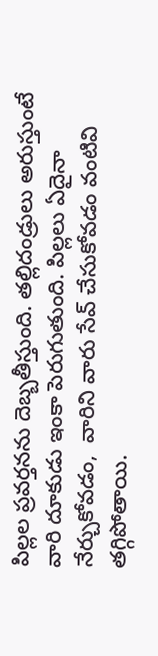పిల్లల ప్రవర్తనను దెబ్బతీస్తుంది. తల్లిదండ్రులు అరుస్తుంటే  వారి దూకుడు ఇంకా పెరుగుతుంది. పిల్లలు ఏదైనా నేర్చుకోవడం,  వారిని వారు సేవ్ చేసుకోవడం వంటివి తగ్గిపోతాయి.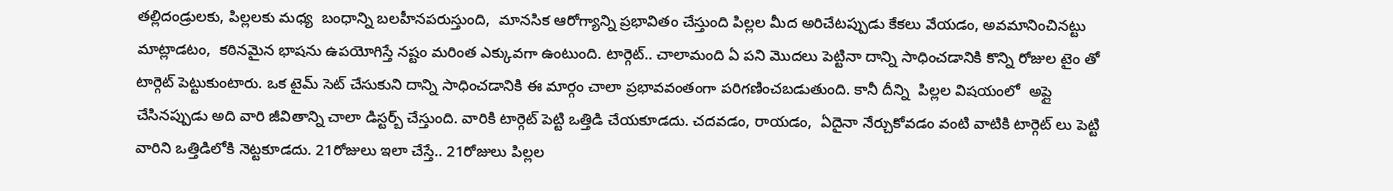తల్లిదండ్రులకు, పిల్లలకు మధ్య  బంధాన్ని బలహీనపరుస్తుంది,  మానసిక ఆరోగ్యాన్ని ప్రభావితం చేస్తుంది పిల్లల మీద అరిచేటప్పుడు కేకలు వేయడం, అవమానించినట్టు మాట్లాడటం,  కఠినమైన భాషను ఉపయోగిస్తే నష్టం మరింత ఎక్కువగా ఉంటుంది. టార్గెట్.. చాలామంది ఏ పని మొదలు పెట్టినా దాన్ని సాధించడానికి కొన్ని రోజుల టైం తో టార్గెట్ పెట్టుకుంటారు. ఒక టైమ్ సెట్ చేసుకుని దాన్ని సాధించడానికి ఈ మార్గం చాలా ప్రభావవంతంగా పరిగణించబడుతుంది. కానీ దీన్ని  పిల్లల విషయంలో  అప్లై చేసినప్పుడు అది వారి జీవితాన్ని చాలా డిస్టర్బ్ చేస్తుంది. వారికి టార్గెట్ పెట్టి ఒత్తిడి చేయకూడదు. చదవడం, రాయడం,  ఏదైనా నేర్చుకోవడం వంటి వాటికి టార్గెట్ లు పెట్టి వారిని ఒత్తిడిలోకి నెట్టకూడదు. 21రోజులు ఇలా చేస్తే.. 21రోజులు పిల్లల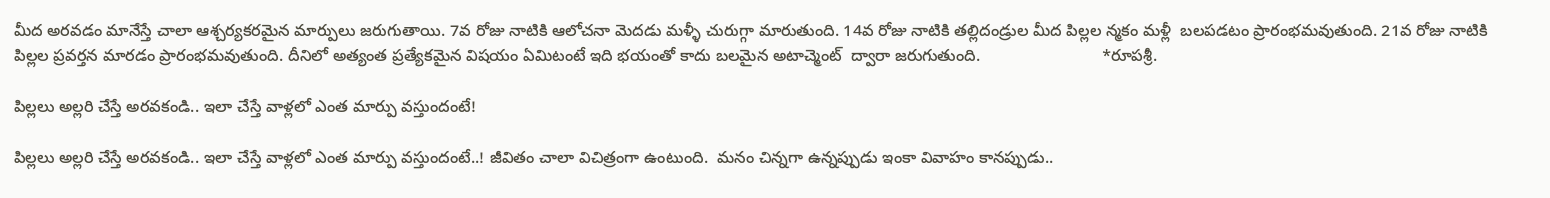మీద అరవడం మానేస్తే చాలా ఆశ్చర్యకరమైన మార్పులు జరుగుతాయి. 7వ రోజు నాటికి ఆలోచనా మెదడు మళ్ళీ చురుగ్గా మారుతుంది. 14వ రోజు నాటికి తల్లిదండ్రుల మీద పిల్లల న్మకం మళ్లీ  బలపడటం ప్రారంభమవుతుంది. 21వ రోజు నాటికి పిల్లల ప్రవర్తన మారడం ప్రారంభమవుతుంది. దీనిలో అత్యంత ప్రత్యేకమైన విషయం ఏమిటంటే ఇది భయంతో కాదు బలమైన అటాచ్మెంట్  ద్వారా జరుగుతుంది.                           *రూపశ్రీ.

పిల్లలు అల్లరి చేస్తే అరవకండి.. ఇలా చేస్తే వాళ్లలో ఎంత మార్పు వస్తుందంటే!

పిల్లలు అల్లరి చేస్తే అరవకండి.. ఇలా చేస్తే వాళ్లలో ఎంత మార్పు వస్తుందంటే..! జీవితం చాలా విచిత్రంగా ఉంటుంది.  మనం చిన్నగా ఉన్నప్పుడు ఇంకా వివాహం కానప్పుడు..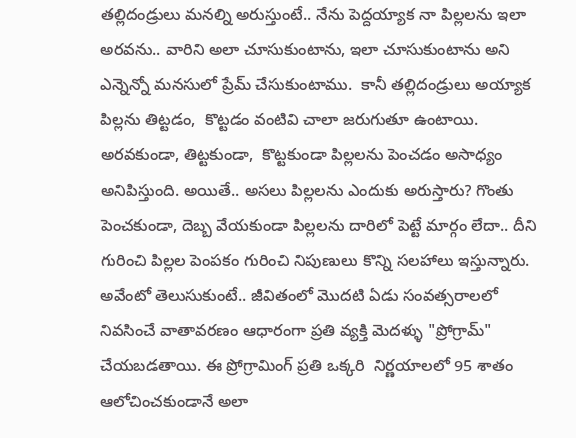తల్లిదండ్రులు మనల్ని అరుస్తుంటే.. నేను పెద్దయ్యాక నా పిల్లలను ఇలా అరవను.. వారిని అలా చూసుకుంటాను, ఇలా చూసుకుంటాను అని ఎన్నెన్నో మనసులో ప్రేమ్ చేసుకుంటాము.  కానీ తల్లిదండ్రులు అయ్యాక పిల్లను తిట్టడం,  కొట్టడం వంటివి చాలా జరుగుతూ ఉంటాయి.  అరవకుండా, తిట్టకుండా,  కొట్టకుండా పిల్లలను పెంచడం అసాధ్యం అనిపిస్తుంది. అయితే.. అసలు పిల్లలను ఎందుకు అరుస్తారు? గొంతు పెంచకుండా, దెబ్బ వేయకుండా పిల్లలను దారిలో పెట్టే మార్గం లేదా.. దీని గురించి పిల్లల పెంపకం గురించి నిపుణులు కొన్ని సలహాలు ఇస్తున్నారు. అవేంటో తెలుసుకుంటే.. జీవితంలో మొదటి ఏడు సంవత్సరాలలో నివసించే వాతావరణం ఆధారంగా ప్రతి వ్యక్తి మెదళ్ళు "ప్రోగ్రామ్" చేయబడతాయి. ఈ ప్రోగ్రామింగ్ ప్రతి ఒక్కరి  నిర్ణయాలలో 95 శాతం ఆలోచించకుండానే అలా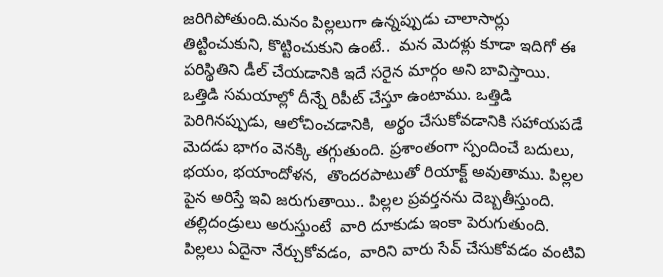జరిగిపోతుంది.మనం పిల్లలుగా ఉన్నప్పుడు చాలాసార్లు తిట్టించుకుని, కొట్టించుకుని ఉంటే..  మన మెదళ్లు కూడా ఇదిగో ఈ పరిస్థితిని డీల్ చేయడానికి ఇదే సరైన మార్గం అని బావిస్తాయి.  ఒత్తిడి సమయాల్లో దీన్నే రిపీట్ చేస్తూ ఉంటాము. ఒత్తిడి పెరిగినప్పుడు, ఆలోచించడానికి,  అర్థం చేసుకోవడానికి సహాయపడే మెదడు భాగం వెనక్కి తగ్గుతుంది. ప్రశాంతంగా స్పందించే బదులు,  భయం, భయాందోళన,  తొందరపాటుతో రియాక్ట్ అవుతాము. పిల్లల పైన అరిస్తే ఇవి జరుగుతాయి.. పిల్లల ప్రవర్తనను దెబ్బతీస్తుంది. తల్లిదండ్రులు అరుస్తుంటే  వారి దూకుడు ఇంకా పెరుగుతుంది. పిల్లలు ఏదైనా నేర్చుకోవడం,  వారిని వారు సేవ్ చేసుకోవడం వంటివి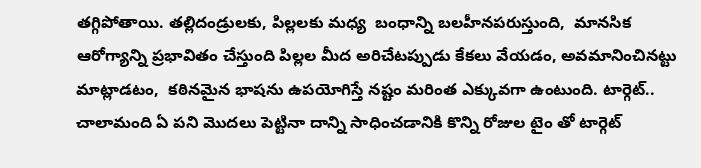తగ్గిపోతాయి. తల్లిదండ్రులకు, పిల్లలకు మధ్య  బంధాన్ని బలహీనపరుస్తుంది,  మానసిక ఆరోగ్యాన్ని ప్రభావితం చేస్తుంది పిల్లల మీద అరిచేటప్పుడు కేకలు వేయడం, అవమానించినట్టు మాట్లాడటం,  కఠినమైన భాషను ఉపయోగిస్తే నష్టం మరింత ఎక్కువగా ఉంటుంది. టార్గెట్.. చాలామంది ఏ పని మొదలు పెట్టినా దాన్ని సాధించడానికి కొన్ని రోజుల టైం తో టార్గెట్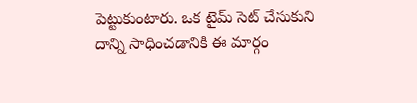పెట్టుకుంటారు. ఒక టైమ్ సెట్ చేసుకుని దాన్ని సాధించడానికి ఈ మార్గం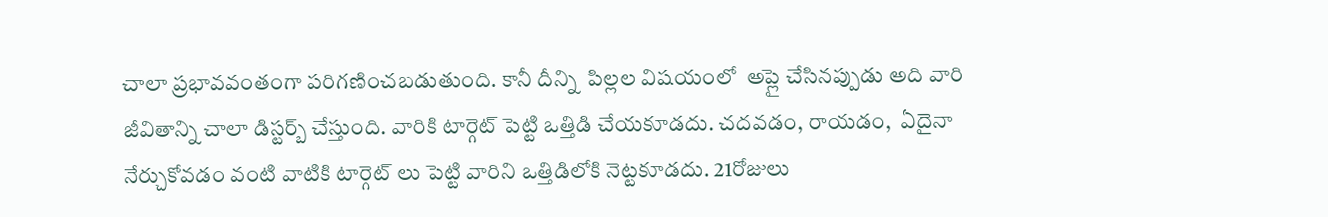చాలా ప్రభావవంతంగా పరిగణించబడుతుంది. కానీ దీన్ని  పిల్లల విషయంలో  అప్లై చేసినప్పుడు అది వారి జీవితాన్ని చాలా డిస్టర్బ్ చేస్తుంది. వారికి టార్గెట్ పెట్టి ఒత్తిడి చేయకూడదు. చదవడం, రాయడం,  ఏదైనా నేర్చుకోవడం వంటి వాటికి టార్గెట్ లు పెట్టి వారిని ఒత్తిడిలోకి నెట్టకూడదు. 21రోజులు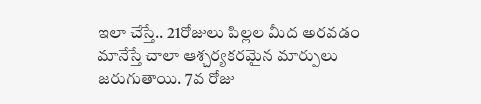ఇలా చేస్తే.. 21రోజులు పిల్లల మీద అరవడం మానేస్తే చాలా ఆశ్చర్యకరమైన మార్పులు జరుగుతాయి. 7వ రోజు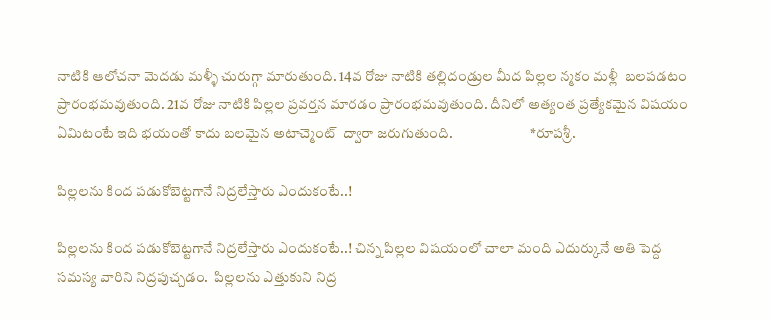నాటికి ఆలోచనా మెదడు మళ్ళీ చురుగ్గా మారుతుంది. 14వ రోజు నాటికి తల్లిదండ్రుల మీద పిల్లల న్మకం మళ్లీ  బలపడటం ప్రారంభమవుతుంది. 21వ రోజు నాటికి పిల్లల ప్రవర్తన మారడం ప్రారంభమవుతుంది. దీనిలో అత్యంత ప్రత్యేకమైన విషయం ఏమిటంటే ఇది భయంతో కాదు బలమైన అటాచ్మెంట్  ద్వారా జరుగుతుంది.                           *రూపశ్రీ.

పిల్లలను కింద పడుకోబెట్టగానే నిద్రలేస్తారు ఎందుకంటే..!

పిల్లలను కింద పడుకోబెట్టగానే నిద్రలేస్తారు ఎందుకంటే..! చిన్న పిల్లల విషయంలో చాలా మంది ఎదుర్కునే అతి పెద్ద సమస్య వారిని నిద్రపుచ్చడం.  పిల్లలను ఎత్తుకుని నిద్ర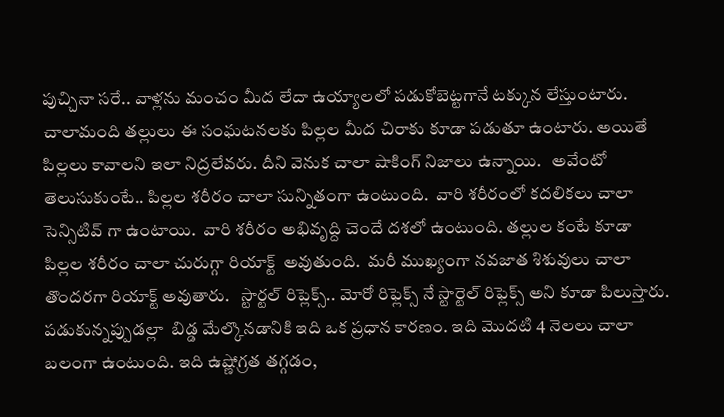పుచ్చినా సరే.. వాళ్లను మంచం మీద లేదా ఉయ్యాలలో పడుకోబెట్టగానే టక్కున లేస్తుంటారు. చాలామంది తల్లులు ఈ సంఘటనలకు పిల్లల మీద చిరాకు కూడా పడుతూ ఉంటారు. అయితే పిల్లలు కావాలని ఇలా నిద్రలేవరు. దీని వెనుక చాలా షాకింగ్ నిజాలు ఉన్నాయి.   అవేంటో తెలుసుకుంటే.. పిల్లల శరీరం చాలా సున్నితంగా ఉంటుంది.  వారి శరీరంలో కదలికలు చాలా సెన్సిటివ్ గా ఉంటాయి.  వారి శరీరం అభివృద్ది చెందే దశలో ఉంటుంది. తల్లుల కంటే కూడా పిల్లల శరీరం చాలా చురుగ్గా రియాక్ట్  అవుతుంది.  మరీ ముఖ్యంగా నవజాత శిశువులు చాలా తొందరగా రియాక్ట్ అవుతారు.   స్టార్టల్ రిప్లెక్స్.. మోరో రిఫ్లెక్స్ నే స్టార్టెల్ రిఫ్లెక్స్ అని కూడా పిలుస్తారు.   పడుకున్నప్పుడల్లా  బిడ్డ మేల్కొనడానికి ఇది ఒక ప్రధాన కారణం. ఇది మొదటి 4 నెలలు చాలా బలంగా ఉంటుంది. ఇది ఉష్ణోగ్రత తగ్గడం,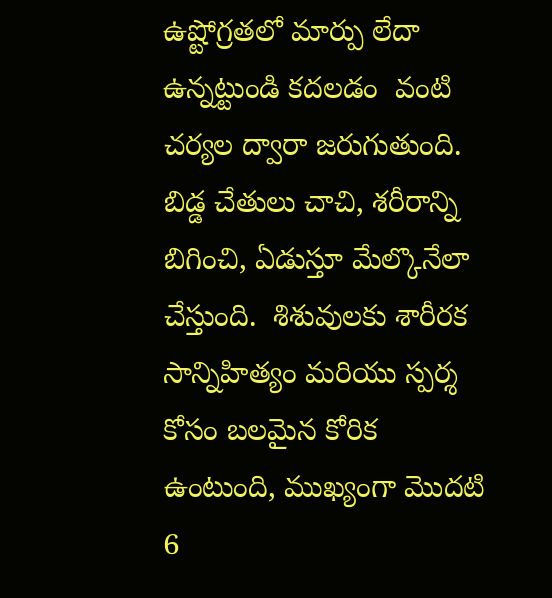ఉష్టోగ్రతలో మార్పు లేదా ఉన్నట్టుండి కదలడం  వంటి చర్యల ద్వారా జరుగుతుంది. బిడ్డ చేతులు చాచి, శరీరాన్ని బిగించి, ఏడుస్తూ మేల్కొనేలా చేస్తుంది.  శిశువులకు శారీరక సాన్నిహిత్యం మరియు స్పర్శ కోసం బలమైన కోరిక ఉంటుంది, ముఖ్యంగా మొదటి 6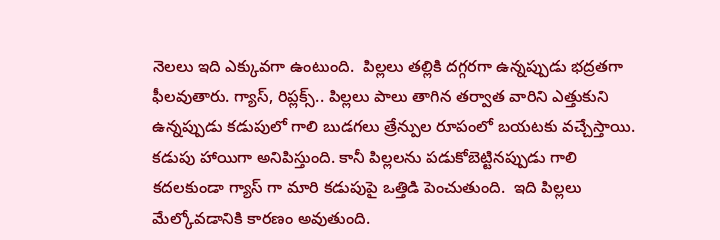నెలలు ఇది ఎక్కువగా ఉంటుంది.  పిల్లలు తల్లికి దగ్గరగా ఉన్నప్పుడు భద్రతగా ఫీలవుతారు. గ్యాస్, రిప్లక్స్.. పిల్లలు పాలు తాగిన తర్వాత వారిని ఎత్తుకుని ఉన్నప్పుడు కడుపులో గాలి బుడగలు త్రేన్పుల రూపంలో బయటకు వచ్చేస్తాయి.  కడుపు హాయిగా అనిపిస్తుంది. కానీ పిల్లలను పడుకోబెట్టినప్పుడు గాలి కదలకుండా గ్యాస్ గా మారి కడుపుపై ఒత్తిడి పెంచుతుంది.  ఇది పిల్లలు మేల్కోవడానికి కారణం అవుతుంది.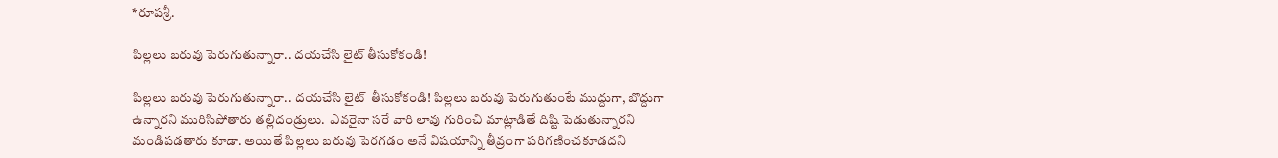*రూపశ్రీ.

పిల్లలు బరువు పెరుగుతున్నారా.. దయచేసి లైట్ తీసుకోకండి!

పిల్లలు బరువు పెరుగుతున్నారా.. దయచేసి లైట్  తీసుకోకండి! పిల్లలు బరువు పెరుగుతుంటే ముద్దుగా, బొద్దుగా ఉన్నారని మురిసిపోతారు తల్లిదండ్రులు.  ఎవరైనా సరే వారి లావు గురించి మాట్లాడితే దిష్టి పెడుతున్నారని మండిపడతారు కూడా. అయితే పిల్లలు బరువు పెరగడం అనే విషయాన్ని తీవ్రంగా పరిగణించకూడదని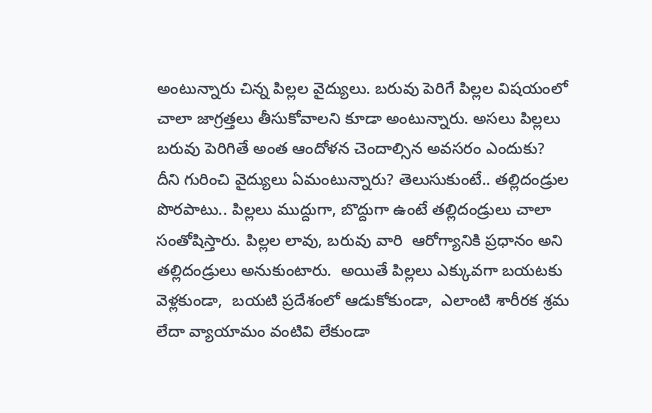అంటున్నారు చిన్న పిల్లల వైద్యులు. బరువు పెరిగే పిల్లల విషయంలో చాలా జాగ్రత్తలు తీసుకోవాలని కూడా అంటున్నారు. అసలు పిల్లలు బరువు పెరిగితే అంత ఆందోళన చెందాల్సిన అవసరం ఎందుకు? దీని గురించి వైద్యులు ఏమంటున్నారు? తెలుసుకుంటే.. తల్లిదండ్రుల పొరపాటు.. పిల్లలు ముద్దుగా, బొద్దుగా ఉంటే తల్లిదండ్రులు చాలా సంతోషిస్తారు. పిల్లల లావు, బరువు వారి  ఆరోగ్యానికి ప్రధానం అని తల్లిదండ్రులు అనుకుంటారు.  అయితే పిల్లలు ఎక్కువగా బయటకు వెళ్లకుండా,  బయటి ప్రదేశంలో ఆడుకోకుండా,  ఎలాంటి శారీరక శ్రమ లేదా వ్యాయామం వంటివి లేకుండా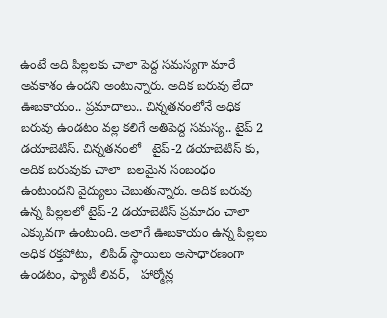ఉంటే అది పిల్లలకు చాలా పెద్ద సమస్యగా మారే అవకాశం ఉందని అంటున్నారు. అదిక బరువు లేదా ఊబకాయం.. ప్రమాదాలు.. చిన్నతనంలోనే అధిక బరువు ఉండటం వల్ల కలిగే అతిపెద్ద సమస్య.. టైప్ 2 డయాబెటిస్‌. చిన్నతనంలో   టైప్-2 డయాబెటిస్ కు, అదిక బరువుకు చాలా  బలమైన సంబంధం  ఉంటుందని వైద్యులు చెబుతున్నారు. అదిక బరువు ఉన్న పిల్లలలో టైప్-2 డయాబెటిస్ ప్రమాదం చాలా ఎక్కువగా ఉంటుంది. అలాగే ఊబకాయం ఉన్న పిల్లలు అధిక రక్తపోటు,  లిపిడ్ స్థాయిలు అసాధారణంగా ఉండటం, ఫ్యాటీ లివర్,   హార్మోన్ల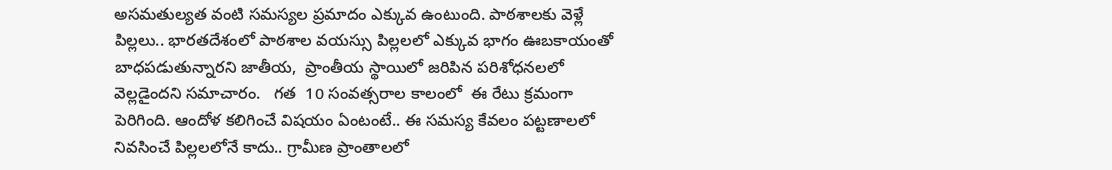అసమతుల్యత వంటి సమస్యల ప్రమాదం ఎక్కువ ఉంటుంది. పాఠశాలకు వెళ్లే పిల్లలు.. భారతదేశంలో పాఠశాల వయస్సు పిల్లలలో ఎక్కువ భాగం ఊబకాయంతో బాధపడుతున్నారని జాతీయ,  ప్రాంతీయ స్థాయిలో జరిపిన పరిశోధనలలో వెల్లడైందని సమాచారం.   గత  10 సంవత్సరాల కాలంలో  ఈ రేటు క్రమంగా పెరిగింది. ఆందోళ కలిగించే విషయం ఏంటంటే.. ఈ సమస్య కేవలం పట్టణాలలో నివసించే పిల్లలలోనే కాదు.. గ్రామీణ ప్రాంతాలలో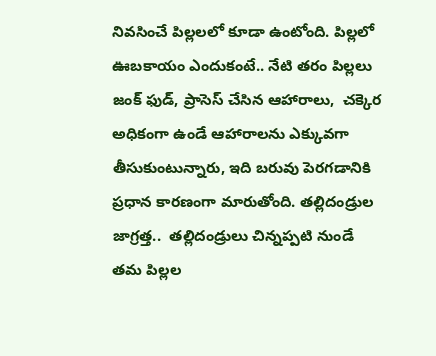నివసించే పిల్లలలో కూడా ఉంటోంది. పిల్లలో ఊబకాయం ఎందుకంటే.. నేటి తరం పిల్లలు జంక్ ఫుడ్, ప్రాసెస్ చేసిన ఆహారాలు,  చక్కెర అధికంగా ఉండే ఆహారాలను ఎక్కువగా తీసుకుంటున్నారు, ఇది బరువు పెరగడానికి ప్రధాన కారణంగా మారుతోంది. తల్లిదండ్రుల జాగ్రత్త..  తల్లిదండ్రులు చిన్నప్పటి నుండే తమ పిల్లల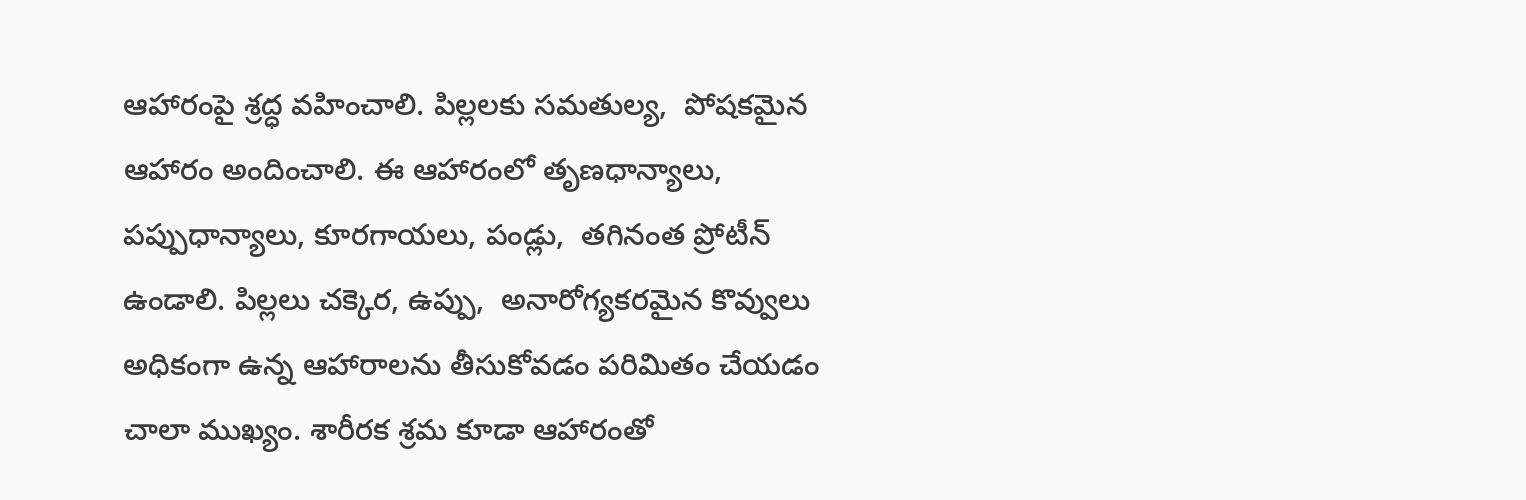ఆహారంపై శ్రద్ధ వహించాలి. పిల్లలకు సమతుల్య,  పోషకమైన ఆహారం అందించాలి. ఈ ఆహారంలో తృణధాన్యాలు, పప్పుధాన్యాలు, కూరగాయలు, పండ్లు,  తగినంత ప్రోటీన్ ఉండాలి. పిల్లలు చక్కెర, ఉప్పు,  అనారోగ్యకరమైన కొవ్వులు అధికంగా ఉన్న ఆహారాలను తీసుకోవడం పరిమితం చేయడం  చాలా ముఖ్యం. శారీరక శ్రమ కూడా ఆహారంతో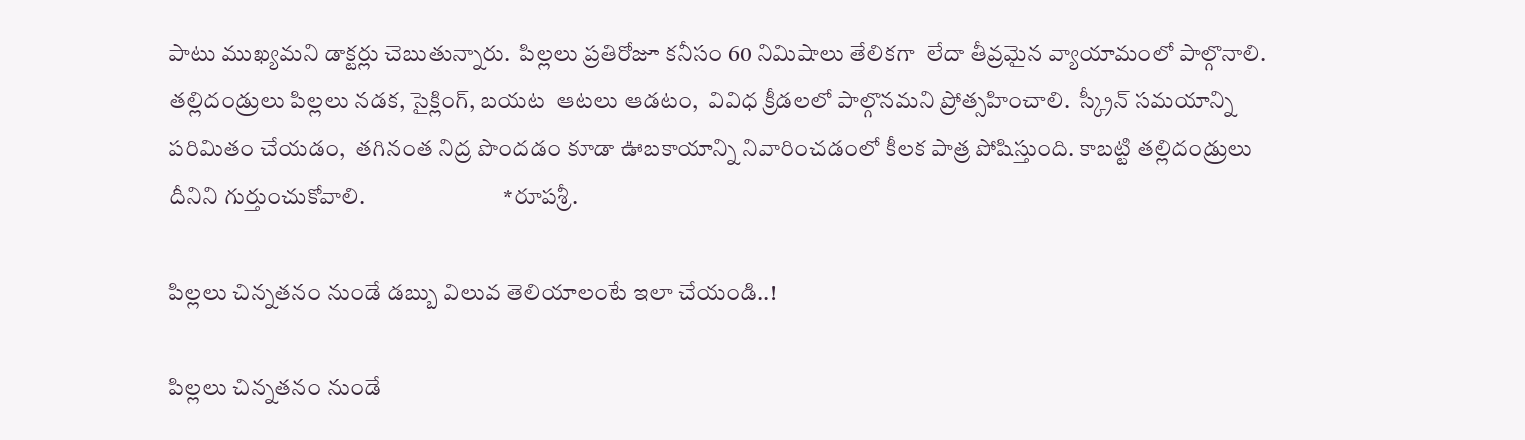పాటు ముఖ్యమని డాక్టర్లు చెబుతున్నారు.  పిల్లలు ప్రతిరోజూ కనీసం 60 నిమిషాలు తేలికగా  లేదా తీవ్రమైన వ్యాయామంలో పాల్గొనాలి. తల్లిదండ్రులు పిల్లలు నడక, సైక్లింగ్, బయట  ఆటలు ఆడటం,  వివిధ క్రీడలలో పాల్గొనమని ప్రోత్సహించాలి.  స్క్రీన్ సమయాన్ని పరిమితం చేయడం,  తగినంత నిద్ర పొందడం కూడా ఊబకాయాన్ని నివారించడంలో కీలక పాత్ర పోషిస్తుంది. కాబట్టి తల్లిదండ్రులు దీనిని గుర్తుంచుకోవాలి.                              *రూపశ్రీ.

పిల్లలు చిన్నతనం నుండే డబ్బు విలువ తెలియాలంటే ఇలా చేయండి..!

పిల్లలు చిన్నతనం నుండే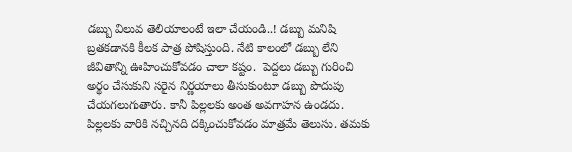డబ్బు విలువ తెలియాలంటే ఇలా చేయండి..! డబ్బు మనిషి బ్రతకడానకి కీలక పాత్ర పోషిస్తుంది. నేటి కాలంలో డబ్బు లేని జీవితాన్ని ఊహించుకోవడం చాలా కష్టం.  పెద్దలు డబ్బు గురించి అర్థం చేసుకుని సరైన నిర్ణయాలు తీసుకుంటూ డబ్బు పొదుపు చేయగలుగుతారు. కానీ పిల్లలకు అంత అవగాహన ఉండదు.  పిల్లలకు వారికి నచ్చినది దక్కించుకోవడం మాత్రమే తెలుసు. తమకు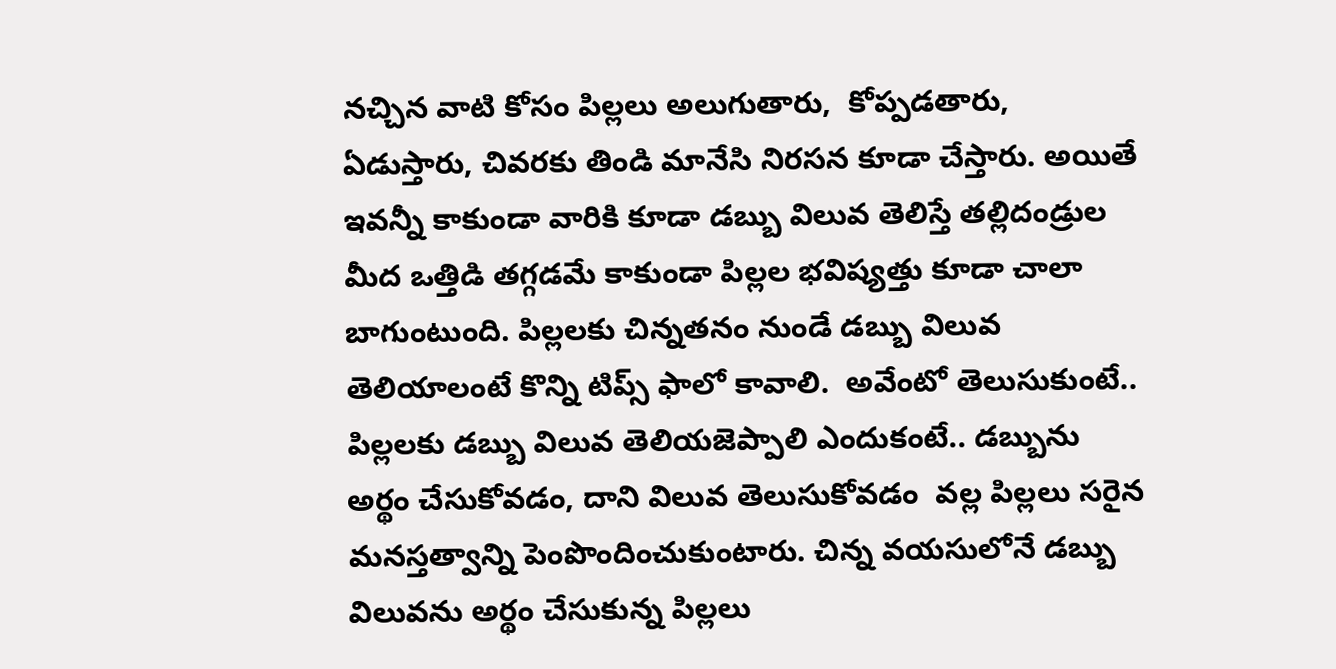నచ్చిన వాటి కోసం పిల్లలు అలుగుతారు,  కోప్పడతారు, ఏడుస్తారు, చివరకు తిండి మానేసి నిరసన కూడా చేస్తారు. అయితే ఇవన్నీ కాకుండా వారికి కూడా డబ్బు విలువ తెలిస్తే తల్లిదండ్రుల మీద ఒత్తిడి తగ్గడమే కాకుండా పిల్లల భవిష్యత్తు కూడా చాలా బాగుంటుంది. పిల్లలకు చిన్నతనం నుండే డబ్బు విలువ తెలియాలంటే కొన్ని టిప్స్ ఫాలో కావాలి.  అవేంటో తెలుసుకుంటే.. పిల్లలకు డబ్బు విలువ తెలియజెప్పాలి ఎందుకంటే.. డబ్బును అర్థం చేసుకోవడం, దాని విలువ తెలుసుకోవడం  వల్ల పిల్లలు సరైన మనస్తత్వాన్ని పెంపొందించుకుంటారు. చిన్న వయసులోనే డబ్బు విలువను అర్థం చేసుకున్న పిల్లలు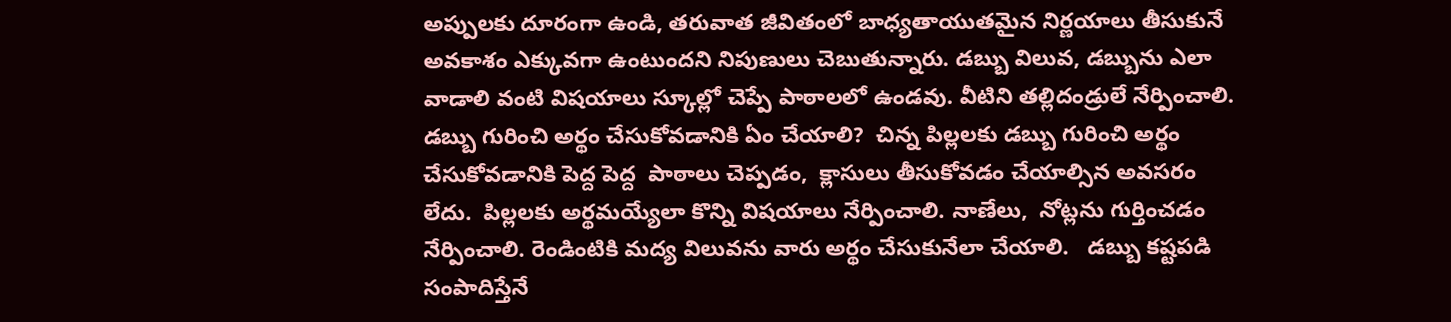అప్పులకు దూరంగా ఉండి, తరువాత జీవితంలో బాధ్యతాయుతమైన నిర్ణయాలు తీసుకునే అవకాశం ఎక్కువగా ఉంటుందని నిపుణులు చెబుతున్నారు. డబ్బు విలువ, డబ్బును ఎలా వాడాలి వంటి విషయాలు స్కూల్లో చెప్పే పాఠాలలో ఉండవు. వీటిని తల్లిదండ్రులే నేర్పించాలి.   డబ్బు గురించి అర్థం చేసుకోవడానికి ఏం చేయాలి?  చిన్న పిల్లలకు డబ్బు గురించి అర్థం చేసుకోవడానికి పెద్ద పెద్ద  పాఠాలు చెప్పడం,  క్లాసులు తీసుకోవడం చేయాల్సిన అవసరం లేదు.  పిల్లలకు అర్థమయ్యేలా కొన్ని విషయాలు నేర్పించాలి. నాణేలు,  నోట్లను గుర్తించడం నేర్పించాలి. రెండింటికి మద్య విలువను వారు అర్థం చేసుకునేలా చేయాలి.   డబ్బు కష్టపడి సంపాదిస్తేనే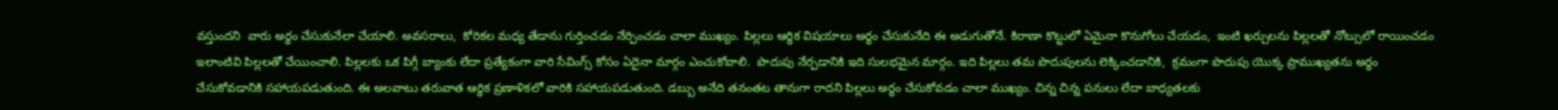వస్తుందని  వారు అర్థం చేసుకునేలా చేయాలి. అవసరాలు,  కోరికల మధ్య తేడాను గుర్తించడం నేర్పించడం చాలా ముఖ్యం. పిల్లలు ఆర్థిక విషయాలు అర్థం చేసుకునేది ఈ అడుగుతోనే. కిరాణా కొట్టులో ఏమైనా కొనుగోలు చేయడం,  ఇంటి ఖర్చులను పిల్లలతో నోట్సులో రాయించడం ఇలాంటివి పిల్లలతో చేయించాలి. పిల్లలకు ఒక పిగ్గీ బ్యాంకు లేదా ప్రత్యేకంగా వారి సేవింగ్స్ కోసం ఏదైనా మార్గం ఎంచుకోవాలి.  పొదుపు నేర్పడానికి ఇది సులభమైన మార్గం. ఇది పిల్లలు తమ పొదుపులను లెక్కించడానికి,  క్రమంగా పొదుపు యొక్క ప్రాముఖ్యతను అర్థం చేసుకోవడానికి సహాయపడుతుంది. ఈ అలవాటు తరువాత ఆర్థిక ప్రణాళికలో వారికి సహాయపడుతుంది. డబ్బు అనేది తనంతట తానుగా రాదని పిల్లలు అర్థం చేసుకోవడం చాలా ముఖ్యం. చిన్న చిన్న పనులు లేదా బాధ్యతలకు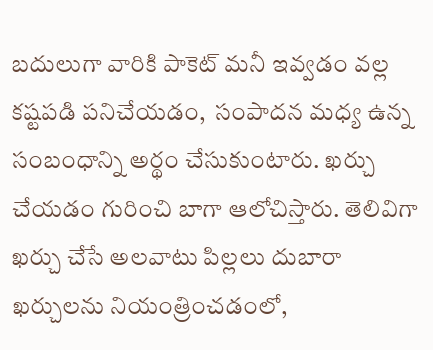బదులుగా వారికి పాకెట్ మనీ ఇవ్వడం వల్ల కష్టపడి పనిచేయడం,  సంపాదన మధ్య ఉన్న సంబంధాన్ని అర్థం చేసుకుంటారు. ఖర్చు చేయడం గురించి బాగా ఆలోచిస్తారు. తెలివిగా ఖర్చు చేసే అలవాటు పిల్లలు దుబారా ఖర్చులను నియంత్రించడంలో,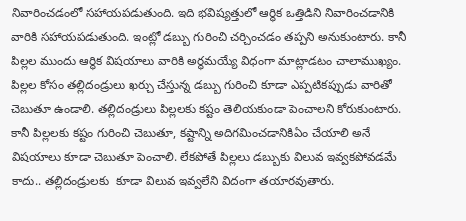నివారించడంలో సహాయపడుతుంది. ఇది భవిష్యత్తులో ఆర్థిక ఒత్తిడిని నివారించడానికి వారికి సహాయపడుతుంది. ఇంట్లో డబ్బు గురించి చర్చించడం తప్పని అనుకుంటారు. కానీ పిల్లల ముందు ఆర్థిక విషయాలు వారికి అర్థమయ్యే విధంగా మాట్లాడటం చాలాముఖ్యం. పిల్లల కోసం తల్లిదండ్రులు ఖర్చు చేస్తున్న డబ్బు గురించి కూడా ఎప్పటికప్పుడు వారితో చెబుతూ ఉండాలి. తల్లిదండ్రులు పిల్లలకు కష్టం తెలియకుండా పెంచాలని కోరుకుంటారు. కానీ పిల్లలకు కష్టం గురించి చెబుతూ, కష్టాన్ని అదిగమించడానికిఏం చేయాలి అనే విషయాలు కూడా చెబుతూ పెంచాలి. లేకపోతే పిల్లలు డబ్బుకు విలువ ఇవ్వకపోవడమే కాదు.. తల్లిదండ్రులకు  కూడా విలువ ఇవ్వలేని విదంగా తయారవుతారు.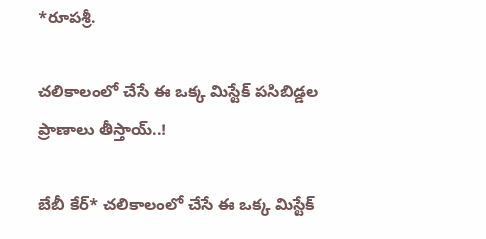*రూపశ్రీ.

చలికాలంలో చేసే ఈ ఒక్క మిస్టేక్ పసిబిడ్డల ప్రాణాలు తీస్తాయ్..!

బేబీ కేర్* చలికాలంలో చేసే ఈ ఒక్క మిస్టేక్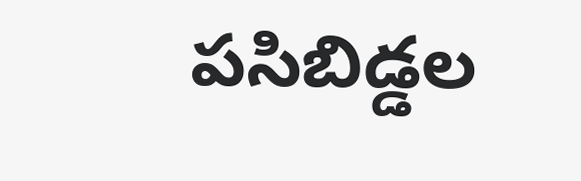పసిబిడ్డల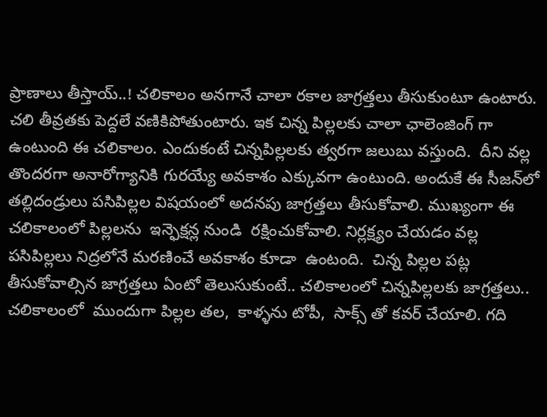ప్రాణాలు తీస్తాయ్..! చలికాలం అనగానే చాలా రకాల జాగ్రత్తలు తీసుకుంటూ ఉంటారు.  చలి తీవ్రతకు పెద్దలే వణికిపోతుంటారు. ఇక చిన్న పిల్లలకు చాలా ఛాలెంజింగ్ గా ఉంటుంది ఈ చలికాలం. ఎందుకంటే చిన్నపిల్లలకు త్వరగా జలుబు వస్తుంది.  దీని వల్ల తొందరగా అనారోగ్యానికి గురయ్యే అవకాశం ఎక్కువగా ఉంటుంది. అందుకే ఈ సీజన్‌లో తల్లిదండ్రులు పసిపిల్లల విషయంలో అదనపు జాగ్రత్తలు తీసుకోవాలి. ముఖ్యంగా ఈ చలికాలంలో పిల్లలను  ఇన్ఫెక్షన్ల నుండి  రక్షించుకోవాలి. నిర్లక్ష్యం చేయడం వల్ల పసిపిల్లలు నిద్రలోనే మరణించే అవకాశం కూడా  ఉంటంది.  చిన్న పిల్లల పట్ల తీసుకోవాల్సిన జాగ్రత్తలు ఏంటో తెలుసుకుంటే.. చలికాలంలో చిన్నపిల్లలకు జాగ్రత్తలు.. చలికాలంలో  ముందుగా పిల్లల తల,  కాళ్ళను టోపీ,  సాక్స్ తో కవర్ చేయాలి. గది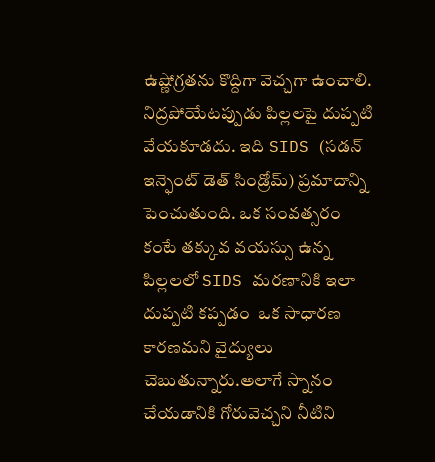ఉష్ణోగ్రతను కొద్దిగా వెచ్చగా ఉంచాలి. నిద్రపోయేటప్పుడు పిల్లలపై దుప్పటి వేయకూడదు. ఇది SIDS (సడన్ ఇన్ఫెంట్ డెత్ సిండ్రోమ్) ప్రమాదాన్ని పెంచుతుంది. ఒక సంవత్సరం కంటే తక్కువ వయస్సు ఉన్న పిల్లలలో SIDS మరణానికి ఇలా దుప్పటి కప్పడం  ఒక సాధారణ కారణమని వైద్యులు చెబుతున్నారు.అలాగే స్నానం చేయడానికి గోరువెచ్చని నీటిని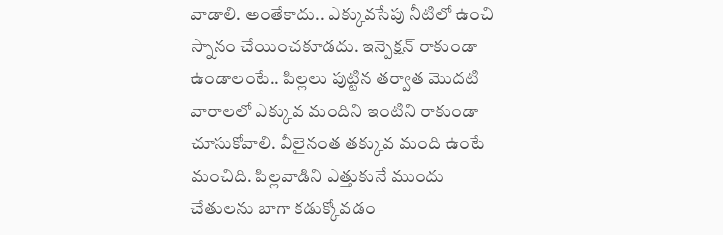వాడాలి. అంతేకాదు.. ఎక్కువసేపు నీటిలో ఉంచి స్నానం చేయించకూడదు. ఇన్పెక్షన్ రాకుండా ఉండాలంటే.. పిల్లలు పుట్టిన తర్వాత మొదటి వారాలలో ఎక్కువ మందిని ఇంటిని రాకుండా చూసుకోవాలి. వీలైనంత తక్కువ మంది ఉంటే మంచిది. పిల్లవాడిని ఎత్తుకునే ముందు  చేతులను బాగా కడుక్కోవడం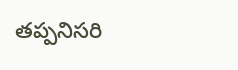తప్పనిసరి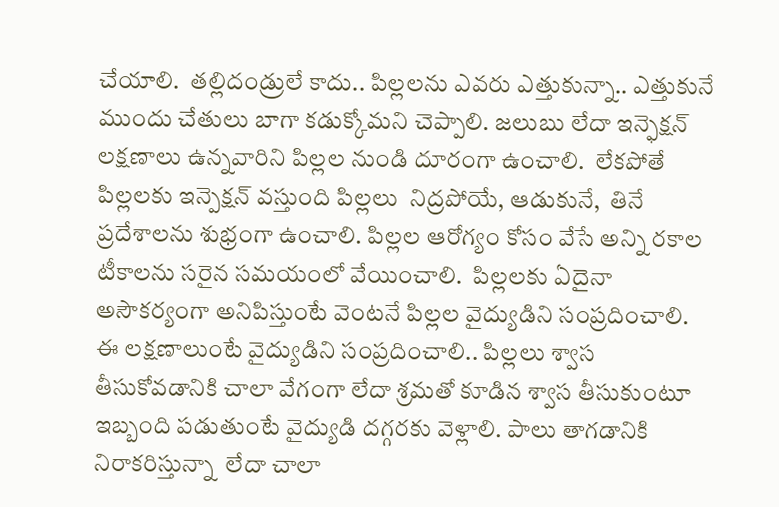చేయాలి.  తల్లిదండ్రులే కాదు.. పిల్లలను ఎవరు ఎత్తుకున్నా.. ఎత్తుకునే ముందు చేతులు బాగా కడుక్కోమని చెప్పాలి. జలుబు లేదా ఇన్ఫెక్షన్ లక్షణాలు ఉన్నవారిని పిల్లల నుండి దూరంగా ఉంచాలి.  లేకపోతే పిల్లలకు ఇన్పెక్షన్ వస్తుంది పిల్లలు  నిద్రపోయే, ఆడుకునే,  తినే ప్రదేశాలను శుభ్రంగా ఉంచాలి. పిల్లల ఆరోగ్యం కోసం వేసే అన్ని రకాల టీకాలను సరైన సమయంలో వేయించాలి.  పిల్లలకు ఏదైనా అసౌకర్యంగా అనిపిస్తుంటే వెంటనే పిల్లల వైద్యుడిని సంప్రదించాలి. ఈ లక్షణాలుంటే వైద్యుడిని సంప్రదించాలి.. పిల్లలు శ్వాస తీసుకోవడానికి చాలా వేగంగా లేదా శ్రమతో కూడిన శ్వాస తీసుకుంటూ ఇబ్బంది పడుతుంటే వైద్యుడి దగ్గరకు వెళ్లాలి. పాలు తాగడానికి నిరాకరిస్తున్నా  లేదా చాలా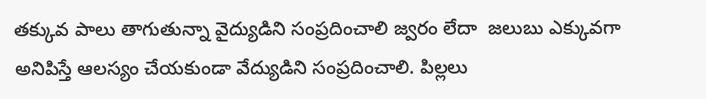తక్కువ పాలు తాగుతున్నా వైద్యుడిని సంప్రదించాలి జ్వరం లేదా  జలుబు ఎక్కువగా అనిపిస్తే ఆలస్యం చేయకుండా వేద్యుడిని సంప్రదించాలి. పిల్లలు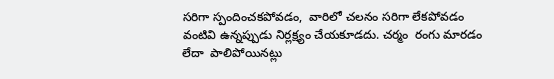సరిగా స్పందించకపోవడం,  వారిలో చలనం సరిగా లేకపోవడం వంటివి ఉన్నప్పుడు నిర్లక్ష్యం చేయకూడదు. చర్మం  రంగు మారడం  లేదా  పాలిపోయినట్లు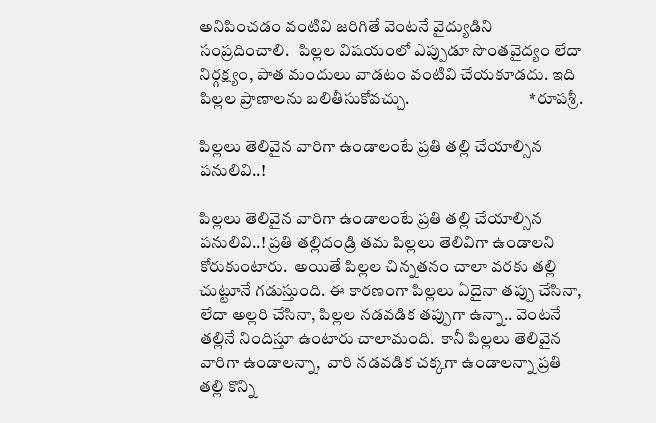అనిపించడం వంటివి జరిగితే వెంటనే వైద్యుడిని సంప్రదించాలి.   పిల్లల విషయంలో ఎప్పుడూ సొంతవైద్యం లేదా నిర్గక్ష్యం, పాత మందులు వాడటం వంటివి చేయకూడదు. ఇది పిల్లల ప్రాణాలను బలితీసుకోవచ్చు.                                    *రూపశ్రీ.

పిల్లలు తెలివైన వారిగా ఉండాలంటే ప్రతి తల్లి చేయాల్సిన పనులివి..!

పిల్లలు తెలివైన వారిగా ఉండాలంటే ప్రతి తల్లి చేయాల్సిన పనులివి..! ప్రతి తల్లిదండ్రి తమ పిల్లలు తెలివిగా ఉండాలని కోరుకుంటారు.  అయితే పిల్లల చిన్నతనం చాలా వరకు తల్లి చుట్టూనే గడుస్తుంది. ఈ కారణంగా పిల్లలు ఏదైనా తప్పు చేసినా,  లేదా అల్లరి చేసినా, పిల్లల నడవడిక తప్పుగా ఉన్నా.. వెంటనే తల్లినే నిందిస్తూ ఉంటారు చాలామంది.  కానీ పిల్లలు తెలివైన వారిగా ఉండాలన్నా,  వారి నడవడిక చక్కగా ఉండాలన్నా ప్రతి తల్లి కొన్ని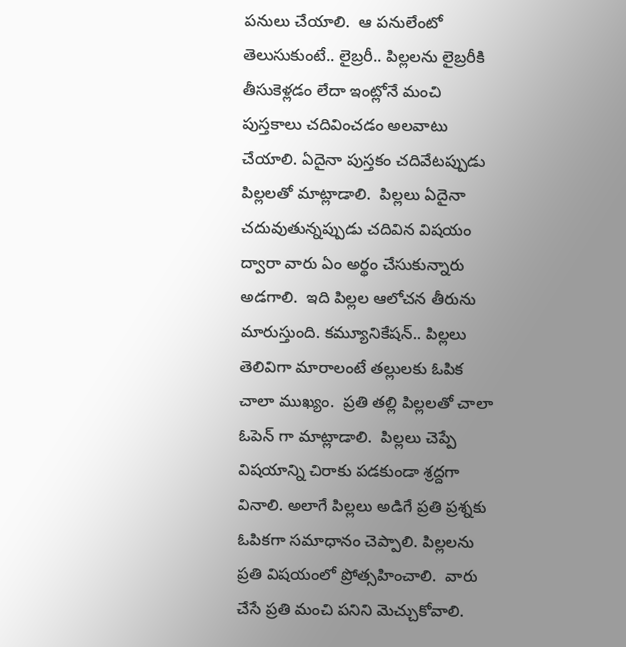పనులు చేయాలి.  ఆ పనులేంటో తెలుసుకుంటే.. లైబ్రరీ.. పిల్లలను లైబ్రరీకి తీసుకెళ్లడం లేదా ఇంట్లోనే మంచి పుస్తకాలు చదివించడం అలవాటు చేయాలి. ఏదైనా పుస్తకం చదివేటప్పుడు పిల్లలతో మాట్లాడాలి.  పిల్లలు ఏదైనా చదువుతున్నప్పుడు చదివిన విషయం ద్వారా వారు ఏం అర్థం చేసుకున్నారు అడగాలి.  ఇది పిల్లల ఆలోచన తీరును మారుస్తుంది. కమ్యూనికేషన్.. పిల్లలు తెలివిగా మారాలంటే తల్లులకు ఓపిక చాలా ముఖ్యం.  ప్రతి తల్లి పిల్లలతో చాలా ఓపెన్ గా మాట్లాడాలి.  పిల్లలు చెప్పే విషయాన్ని చిరాకు పడకుండా శ్రద్దగా వినాలి. అలాగే పిల్లలు అడిగే ప్రతి ప్రశ్నకు ఓపికగా సమాధానం చెప్పాలి. పిల్లలను ప్రతి విషయంలో ప్రోత్సహించాలి.  వారు చేసే ప్రతి మంచి పనిని మెచ్చుకోవాలి.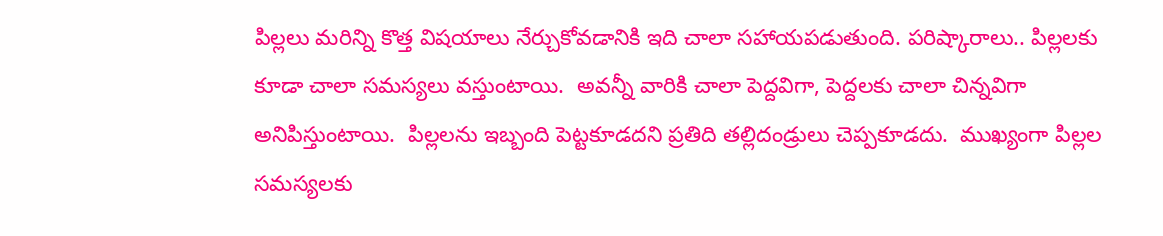పిల్లలు మరిన్ని కొత్త విషయాలు నేర్చుకోవడానికి ఇది చాలా సహాయపడుతుంది. పరిష్కారాలు.. పిల్లలకు కూడా చాలా సమస్యలు వస్తుంటాయి.  అవన్నీ వారికి చాలా పెద్దవిగా, పెద్దలకు చాలా చిన్నవిగా అనిపిస్తుంటాయి.  పిల్లలను ఇబ్బంది పెట్టకూడదని ప్రతిది తల్లిదండ్రులు చెప్పకూడదు.  ముఖ్యంగా పిల్లల సమస్యలకు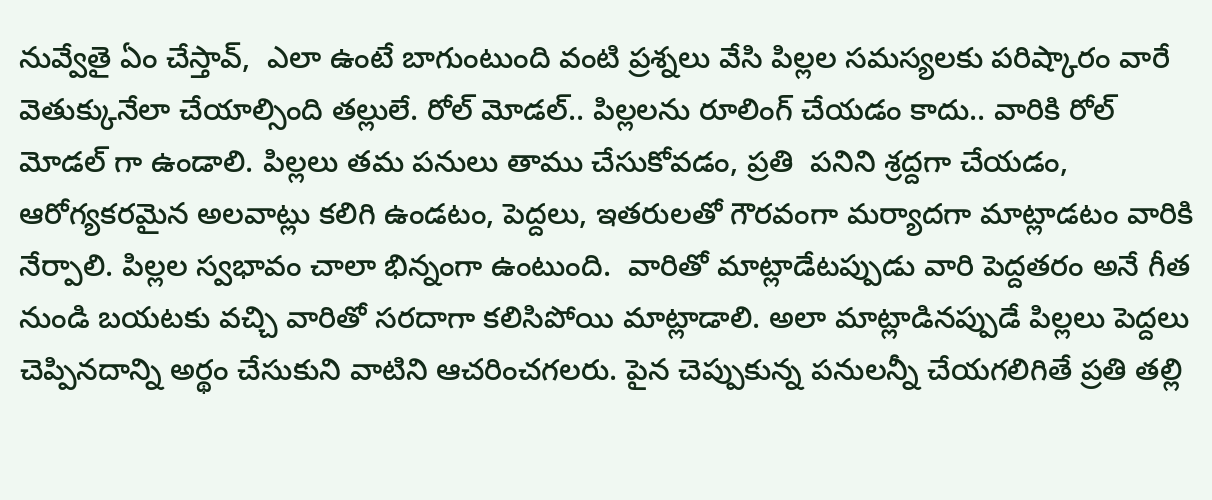నువ్వేతై ఏం చేస్తావ్,  ఎలా ఉంటే బాగుంటుంది వంటి ప్రశ్నలు వేసి పిల్లల సమస్యలకు పరిష్కారం వారే వెతుక్కునేలా చేయాల్సింది తల్లులే. రోల్ మోడల్.. పిల్లలను రూలింగ్ చేయడం కాదు.. వారికి రోల్ మోడల్ గా ఉండాలి. పిల్లలు తమ పనులు తాము చేసుకోవడం, ప్రతి  పనిని శ్రద్దగా చేయడం,  ఆరోగ్యకరమైన అలవాట్లు కలిగి ఉండటం, పెద్దలు, ఇతరులతో గౌరవంగా మర్యాదగా మాట్లాడటం వారికి నేర్పాలి. పిల్లల స్వభావం చాలా భిన్నంగా ఉంటుంది.  వారితో మాట్లాడేటప్పుడు వారి పెద్దతరం అనే గీత నుండి బయటకు వచ్చి వారితో సరదాగా కలిసిపోయి మాట్లాడాలి. అలా మాట్లాడినప్పుడే పిల్లలు పెద్దలు చెప్పినదాన్ని అర్థం చేసుకుని వాటిని ఆచరించగలరు. పైన చెప్పుకున్న పనులన్నీ చేయగలిగితే ప్రతి తల్లి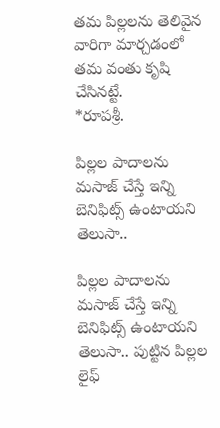తమ పిల్లలను తెలివైన వారిగా మార్చడంలో తమ వంతు కృషి చేసినట్టే.                           *రూపశ్రీ.

పిల్లల పాదాలను మసాజ్ చేస్తే ఇన్ని బెనిఫిట్స్ ఉంటాయని తెలుసా..

పిల్లల పాదాలను మసాజ్ చేస్తే ఇన్ని బెనిఫిట్స్ ఉంటాయని తెలుసా.. పుట్టిన పిల్లల లైఫ్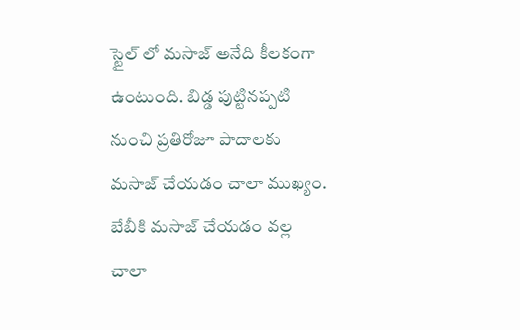స్టైల్ లో మసాజ్ అనేది కీలకంగా ఉంటుంది. బిడ్డ పుట్టినప్పటి నుంచి ప్రతిరోజూ పాదాలకు మసాజ్ చేయడం చాలా ముఖ్యం. బేబీకి మసాజ్ చేయడం వల్ల చాలా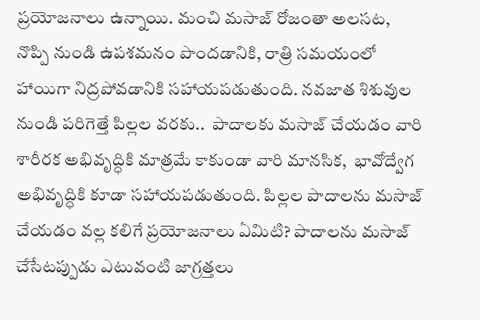ప్రయోజనాలు ఉన్నాయి. మంచి మసాజ్ రోజంతా అలసట,  నొప్పి నుండి ఉపశమనం పొందడానికి, రాత్రి సమయంలో హాయిగా నిద్రపోవడానికి సహాయపడుతుంది. నవజాత శిశువుల నుండి పరిగెత్తే పిల్లల వరకు..  పాదాలకు మసాజ్ చేయడం వారి శారీరక అభివృద్ధికి మాత్రమే కాకుండా వారి మానసిక,  భావోద్వేగ అభివృద్ధికి కూడా సహాయపడుతుంది. పిల్లల పాదాలను మసాజ్ చేయడం వల్ల కలిగే ప్రయోజనాలు ఏమిటి? పాదాలను మసాజ్ చేసేటప్పుడు ఎటువంటి జాగ్రత్తలు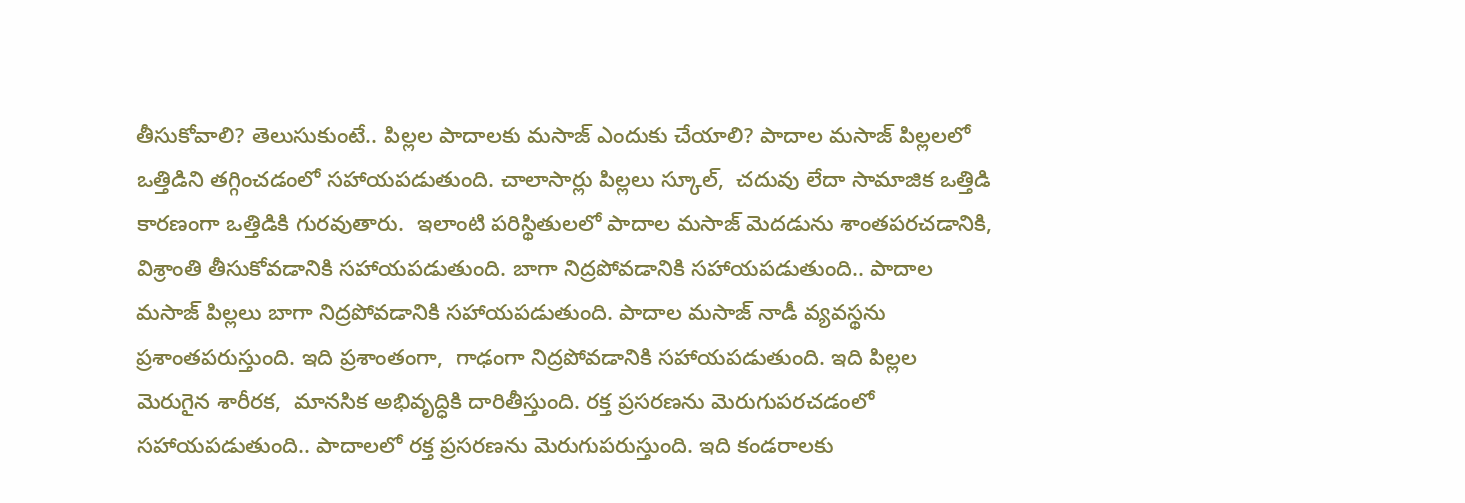తీసుకోవాలి? తెలుసుకుంటే.. పిల్లల పాదాలకు మసాజ్ ఎందుకు చేయాలి? పాదాల మసాజ్ పిల్లలలో ఒత్తిడిని తగ్గించడంలో సహాయపడుతుంది. చాలాసార్లు పిల్లలు స్కూల్,  చదువు లేదా సామాజిక ఒత్తిడి కారణంగా ఒత్తిడికి గురవుతారు.  ఇలాంటి పరిస్థితులలో పాదాల మసాజ్ మెదడును శాంతపరచడానికి,  విశ్రాంతి తీసుకోవడానికి సహాయపడుతుంది. బాగా నిద్రపోవడానికి సహాయపడుతుంది.. పాదాల మసాజ్ పిల్లలు బాగా నిద్రపోవడానికి సహాయపడుతుంది. పాదాల మసాజ్ నాడీ వ్యవస్థను ప్రశాంతపరుస్తుంది. ఇది ప్రశాంతంగా,  గాఢంగా నిద్రపోవడానికి సహాయపడుతుంది. ఇది పిల్లల మెరుగైన శారీరక,  మానసిక అభివృద్ధికి దారితీస్తుంది. రక్త ప్రసరణను మెరుగుపరచడంలో సహాయపడుతుంది.. పాదాలలో రక్త ప్రసరణను మెరుగుపరుస్తుంది. ఇది కండరాలకు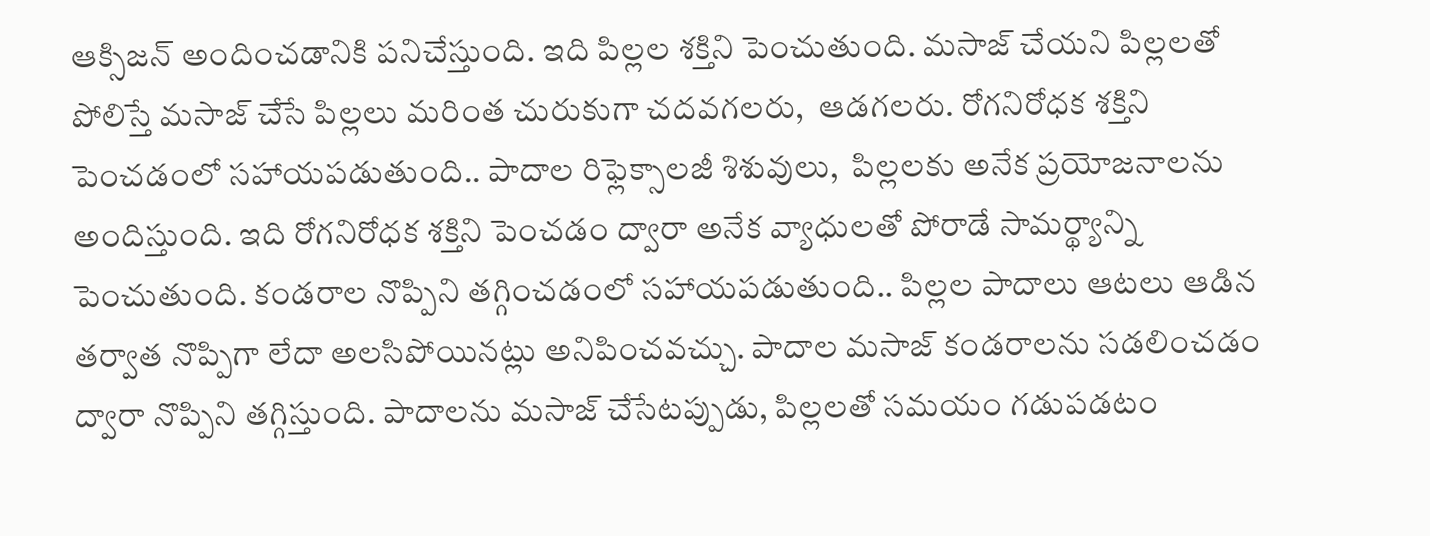ఆక్సిజన్ అందించడానికి పనిచేస్తుంది. ఇది పిల్లల శక్తిని పెంచుతుంది. మసాజ్ చేయని పిల్లలతో పోలిస్తే మసాజ్ చేసే పిల్లలు మరింత చురుకుగా చదవగలరు,  ఆడగలరు. రోగనిరోధక శక్తిని పెంచడంలో సహాయపడుతుంది.. పాదాల రిఫ్లెక్సాలజీ శిశువులు,  పిల్లలకు అనేక ప్రయోజనాలను అందిస్తుంది. ఇది రోగనిరోధక శక్తిని పెంచడం ద్వారా అనేక వ్యాధులతో పోరాడే సామర్థ్యాన్ని పెంచుతుంది. కండరాల నొప్పిని తగ్గించడంలో సహాయపడుతుంది.. పిల్లల పాదాలు ఆటలు ఆడిన తర్వాత నొప్పిగా లేదా అలసిపోయినట్లు అనిపించవచ్చు. పాదాల మసాజ్ కండరాలను సడలించడం ద్వారా నొప్పిని తగ్గిస్తుంది. పాదాలను మసాజ్ చేసేటప్పుడు, పిల్లలతో సమయం గడుపడటం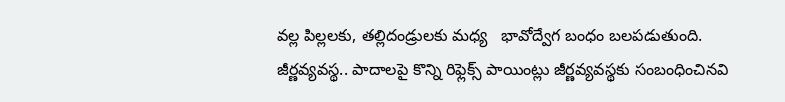వల్ల పిల్లలకు, తల్లిదండ్రులకు మధ్య   భావోద్వేగ బంధం బలపడుతుంది. జీర్ణవ్యవస్థ.. పాదాలపై కొన్ని రిఫ్లెక్స్ పాయింట్లు జీర్ణవ్యవస్థకు సంబంధించినవి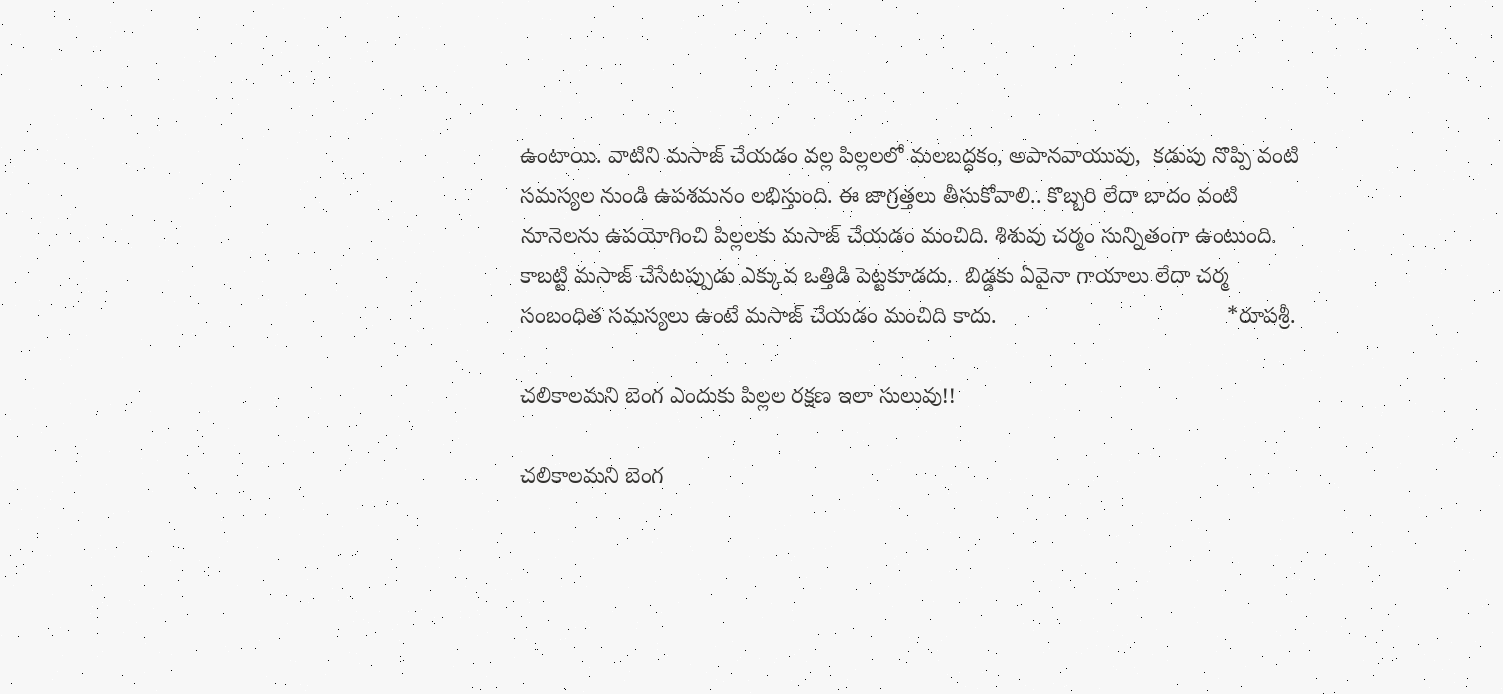ఉంటాయి. వాటిని మసాజ్ చేయడం వల్ల పిల్లలలో మలబద్ధకం, అపానవాయువు,  కడుపు నొప్పి వంటి సమస్యల నుండి ఉపశమనం లభిస్తుంది. ఈ జాగ్రత్తలు తీసుకోవాలి.. కొబ్బరి లేదా బాదం వంటి నూనెలను ఉపయోగించి పిల్లలకు మసాజ్ చేయడం మంచిది. శిశువు చర్మం సున్నితంగా ఉంటుంది. కాబట్టి మసాజ్ చేసేటప్పుడు ఎక్కువ ఒత్తిడి పెట్టకూడదు.  బిడ్డకు ఏవైనా గాయాలు లేదా చర్మ సంబంధిత సమస్యలు ఉంటే మసాజ్ చేయడం మంచిది కాదు.                                     *రూపశ్రీ.

చలికాలమని బెంగ ఎందుకు పిల్లల రక్షణ ఇలా సులువు!!

చలికాలమని బెంగ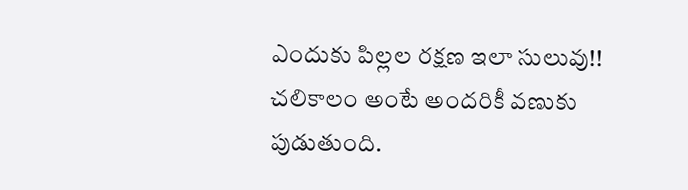ఎందుకు పిల్లల రక్షణ ఇలా సులువు!! చలికాలం అంటే అందరికీ వణుకు పుడుతుంది.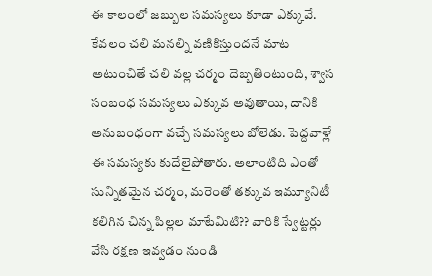ఈ కాలంలో జబ్బుల సమస్యలు కూడా ఎక్కువే. కేవలం చలి మనల్ని వణికిస్తుందనే మాట అటుంచితే చలి వల్ల చర్మం దెబ్బతింటుంది, శ్వాస సంబంధ సమస్యలు ఎక్కువ అవుతాయి, దానికి అనుబంధంగా వచ్చే సమస్యలు బోలెడు. పెద్దవాళ్లే ఈ సమస్యకు కుదేలైపోతారు. అలాంటిది ఎంతో సున్నితమైన చర్మం, మరెంతో తక్కువ ఇమ్యూనిటీ కలిగిన చిన్న పిల్లల మాటేమిటి?? వారికి స్వేట్టర్లు వేసి రక్షణ ఇవ్వడం నుండి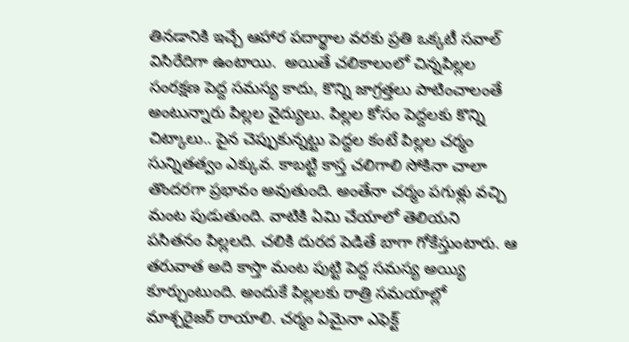తినడానికి ఇచ్చే ఆహార పదార్థాల వరకు ప్రతి ఒక్కటీ సవాల్ విసిరేదిగా ఉంటాయి.  అయితే చలికాలంలో చిన్నపిల్లల సంరక్షణ పెద్ద సమస్య కాదు, కొన్ని జాగ్రత్తలు పాటించాలంతే అంటున్నారు పిల్లల వైద్యులు. పిల్లల కోసం పెద్దలకు కొన్ని చిట్కాలు.. పైన చెప్పుకున్నట్టు పెద్దల కంటే పిల్లల చర్మం సున్నితత్వం ఎక్కువ. కాబట్టి కాస్త చలిగాలి సోకినా చాలా తొందరగా ప్రభావం అవుతుంది. అంతేనా చర్మం పగుళ్లు వచ్చి మంట పుడుతుంది. వాటికి ఏమి చేయాలో తెలియని పసితనం పిల్లలది. చలికి దురద పెడితే బాగా గోకేస్తుంటారు. ఆ తరువాత అది కాస్తా మంట పుట్టి పెద్ద సమస్య అయ్యి కూర్చుంటుంది. అందుకే పిల్లలకు రాత్రి సమయాల్లో మాశ్చరైజర్ రాయాలి. చర్మం ఏమైనా ఎఫెక్ట్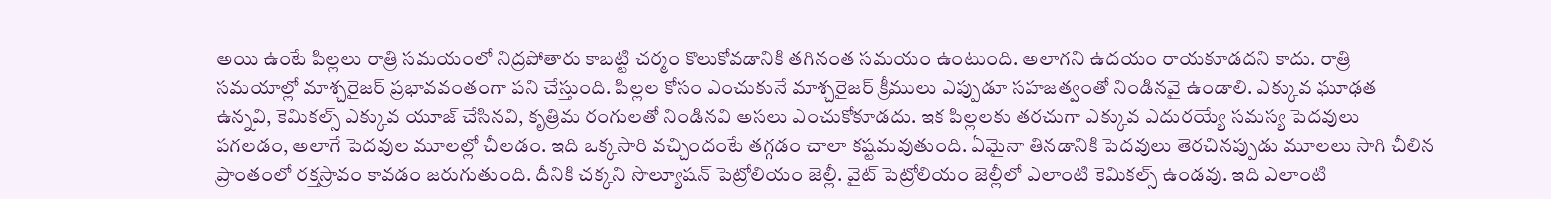అయి ఉంటే పిల్లలు రాత్రి సమయంలో నిద్రపోతారు కాబట్టి చర్మం కొలుకోవడానికి తగినంత సమయం ఉంటుంది. అలాగని ఉదయం రాయకూడదని కాదు. రాత్రి సమయాల్లో మాశ్చరైజర్ ప్రభావవంతంగా పని చేస్తుంది. పిల్లల కోసం ఎంచుకునే మాశ్చరైజర్ క్రీములు ఎప్పుడూ సహజత్వంతో నిండినవై ఉండాలి. ఎక్కువ ఘూఢత ఉన్నవి, కెమికల్స్ ఎక్కువ యూజ్ చేసినవి, కృత్రిమ రంగులతో నిండినవి అసలు ఎంచుకోకూడదు. ఇక పిల్లలకు తరచుగా ఎక్కువ ఎదురయ్యే సమస్య పెదవులు పగలడం, అలాగే పెదవుల మూలల్లో చీలడం. ఇది ఒక్కసారి వచ్చిందంటే తగ్గడం చాలా కష్టమవుతుంది. ఏమైనా తినడానికి పెదవులు తెరచినప్పుడు మూలలు సాగి చీలిన ప్రాంతంలో రక్తస్రావం కావడం జరుగుతుంది. దీనికి చక్కని సొల్యూషన్ పెట్రోలియం జెల్లీ. వైట్ పెట్రోలియం జెల్లీలో ఎలాంటి కెమికల్స్ ఉండవు. ఇది ఎలాంటి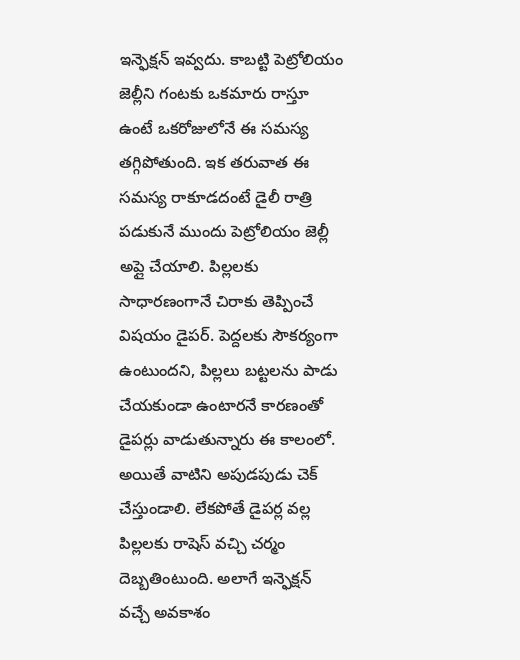ఇన్ఫెక్షన్ ఇవ్వదు. కాబట్టి పెట్రోలియం జెల్లీని గంటకు ఒకమారు రాస్తూ ఉంటే ఒకరోజులోనే ఈ సమస్య తగ్గిపోతుంది. ఇక తరువాత ఈ సమస్య రాకూడదంటే డైలీ రాత్రి పడుకునే ముందు పెట్రోలియం జెల్లీ అప్లై చేయాలి. పిల్లలకు సాధారణంగానే చిరాకు తెప్పించే విషయం డైపర్. పెద్దలకు సౌకర్యంగా ఉంటుందని, పిల్లలు బట్టలను పాడు చేయకుండా ఉంటారనే కారణంతో డైపర్లు వాడుతున్నారు ఈ కాలంలో. అయితే వాటిని అపుడపుడు చెక్ చేస్తుండాలి. లేకపోతే డైపర్ల వల్ల పిల్లలకు రాషెస్ వచ్చి చర్మం దెబ్బతింటుంది. అలాగే ఇన్ఫెక్షన్ వచ్చే అవకాశం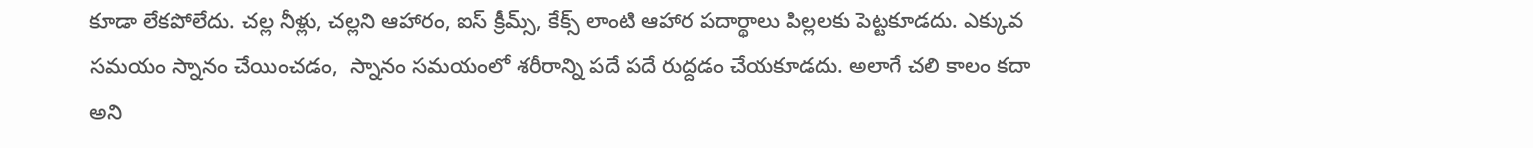కూడా లేకపోలేదు. చల్ల నీళ్లు, చల్లని ఆహారం, ఐస్ క్రీమ్స్, కేక్స్ లాంటి ఆహార పదార్థాలు పిల్లలకు పెట్టకూడదు. ఎక్కువ సమయం స్నానం చేయించడం,  స్నానం సమయంలో శరీరాన్ని పదే పదే రుద్దడం చేయకూడదు. అలాగే చలి కాలం కదా అని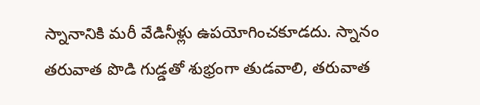స్నానానికి మరీ వేడినీళ్లు ఉపయోగించకూడదు. స్నానం తరువాత పొడి గుడ్డతో శుభ్రంగా తుడవాలి, తరువాత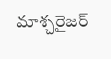మాశ్చరైజర్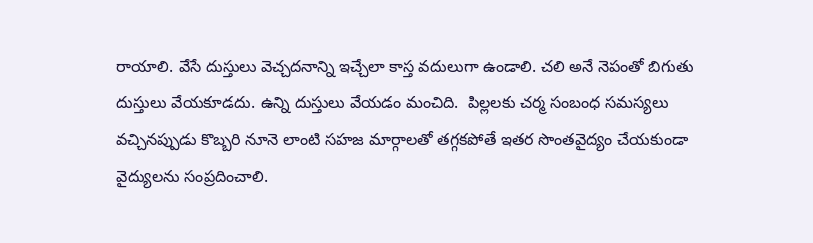రాయాలి. వేసే దుస్తులు వెచ్చదనాన్ని ఇచ్చేలా కాస్త వదులుగా ఉండాలి. చలి అనే నెపంతో బిగుతు దుస్తులు వేయకూడదు. ఉన్ని దుస్తులు వేయడం మంచిది.  పిల్లలకు చర్మ సంబంధ సమస్యలు వచ్చినప్పుడు కొబ్బరి నూనె లాంటి సహజ మార్గాలతో తగ్గకపోతే ఇతర సొంతవైద్యం చేయకుండా వైద్యులను సంప్రదించాలి.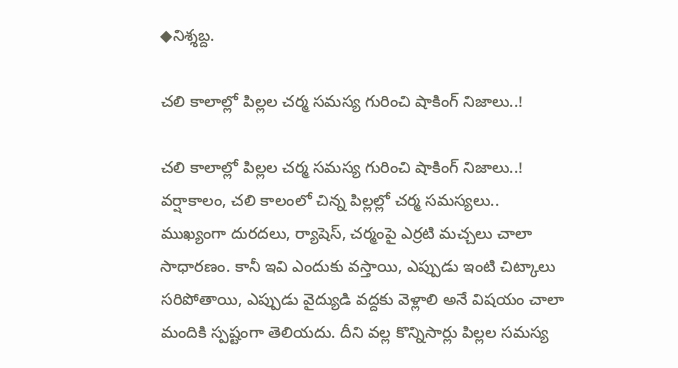◆నిశ్శబ్ద.

చలి కాలాల్లో పిల్లల చర్మ సమస్య గురించి షాకింగ్ నిజాలు..!

చలి కాలాల్లో పిల్లల చర్మ సమస్య గురించి షాకింగ్ నిజాలు..! వర్షాకాలం, చలి కాలంలో చిన్న పిల్లల్లో చర్మ సమస్యలు..  ముఖ్యంగా దురదలు, ర్యాషెస్, చర్మంపై ఎర్రటి మచ్చలు చాలా సాధారణం. కానీ ఇవి ఎందుకు వస్తాయి, ఎప్పుడు ఇంటి చిట్కాలు సరిపోతాయి, ఎప్పుడు వైద్యుడి వద్దకు వెళ్లాలి అనే విషయం చాలా మందికి స్పష్టంగా తెలియదు. దీని వల్ల కొన్నిసార్లు పిల్లల సమస్య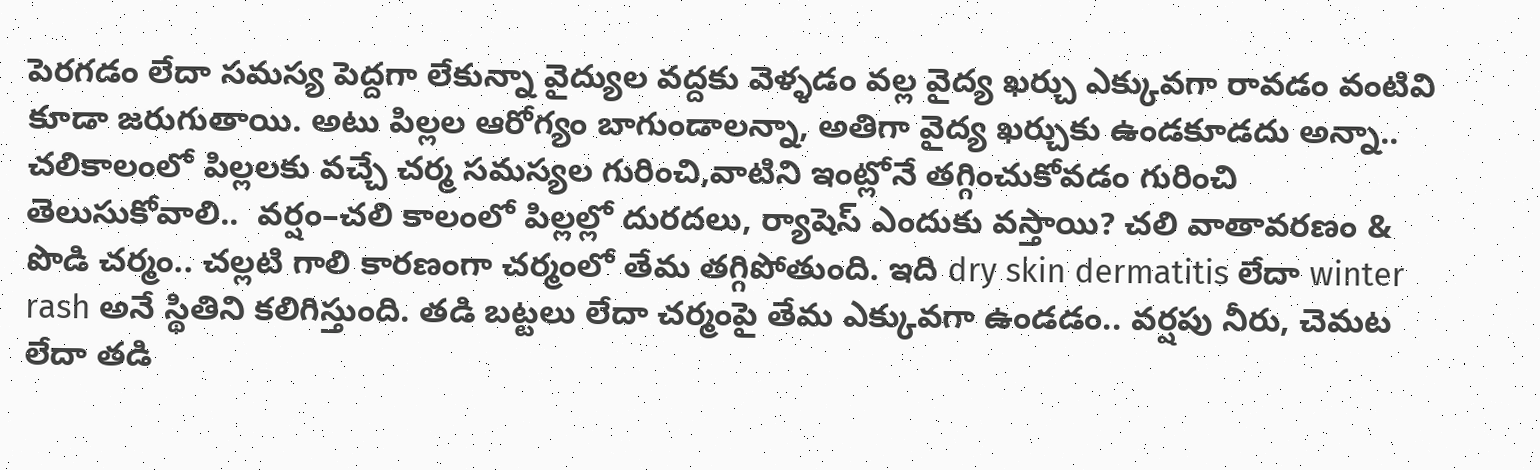పెరగడం లేదా సమస్య పెద్దగా లేకున్నా వైద్యుల వద్దకు వెళ్ళడం వల్ల వైద్య ఖర్చు ఎక్కువగా రావడం వంటివి కూడా జరుగుతాయి. అటు పిల్లల ఆరోగ్యం బాగుండాలన్నా, అతిగా వైద్య ఖర్చుకు ఉండకూడదు అన్నా.. చలికాలంలో పిల్లలకు వచ్చే చర్మ సమస్యల గురించి,వాటిని ఇంట్లోనే తగ్గించుకోవడం గురించి తెలుసుకోవాలి..  వర్షం–చలి కాలంలో పిల్లల్లో దురదలు, ర్యాషెస్ ఎందుకు వస్తాయి? చలి వాతావరణం & పొడి చర్మం.. చల్లటి గాలి కారణంగా చర్మంలో తేమ తగ్గిపోతుంది. ఇది dry skin dermatitis లేదా winter rash అనే స్థితిని కలిగిస్తుంది. తడి బట్టలు లేదా చర్మంపై తేమ ఎక్కువగా ఉండడం.. వర్షపు నీరు, చెమట లేదా తడి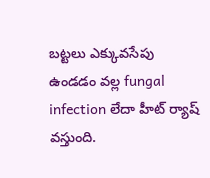బట్టలు ఎక్కువసేపు ఉండడం వల్ల fungal infection లేదా హీట్ ర్యాష్ వస్తుంది.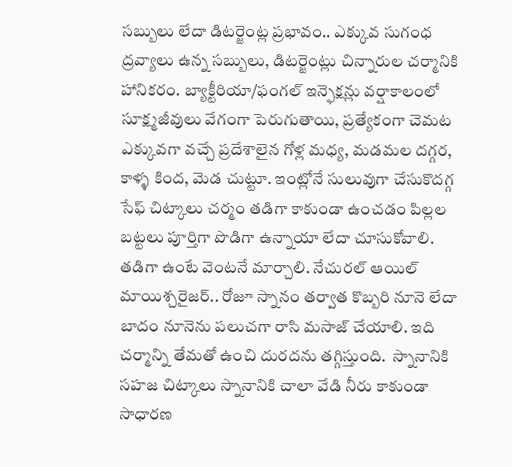సబ్బులు లేదా డిటర్జెంట్ల ప్రభావం.. ఎక్కువ సుగంధ ద్రవ్యాలు ఉన్న సబ్బులు, డిటర్జెంట్లు చిన్నారుల చర్మానికి హానికరం. బ్యాక్టీరియా/ఫంగల్ ఇన్ఫెక్షన్లు వర్షాకాలంలో  సూక్ష్మజీవులు వేగంగా పెరుగుతాయి, ప్రత్యేకంగా చెమట ఎక్కువగా వచ్చే ప్రదేశాలైన గోళ్ల మధ్య, మడమల దగ్గర, కాళ్ళ కింద, మెడ చుట్టూ. ఇంట్లోనే సులువుగా చేసుకొదగ్గ సేఫ్ చిట్కాలు చర్మం తడిగా కాకుండా ఉంచడం పిల్లల బట్టలు పూర్తిగా పొడిగా ఉన్నాయా లేదా చూసుకోవాలి. తడిగా ఉంటే వెంటనే మార్చాలి. నేచురల్ ఆయిల్ మాయిశ్చరైజర్.. రోజూ స్నానం తర్వాత కొబ్బరి నూనె లేదా బాదం నూనెను పలుచగా రాసి మసాజ్ చేయాలి. ఇది చర్మాన్ని తేమతో ఉంచి దురదను తగ్గిస్తుంది.  స్నానానికి సహజ చిట్కాలు స్నానానికి చాలా వేడి నీరు కాకుండా  సాధారణ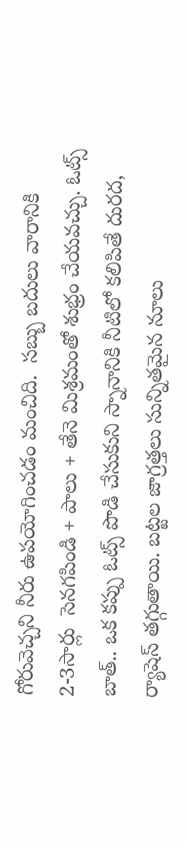గోరువెచ్చని నీరు ఉపయోగించడం మంచిది.  సబ్బు బదులు వారానికి 2-3సార్లు  సెనగపిండి + పాలు + తేనె మిశ్రమంతో శుభ్రం చేయవచ్చు. ఓట్స్ బాత్.. ఒక కప్పు ఓట్స్ పొడి చేసుకుని స్నానానికి నీటిలో కలిపితే దురద, ర్యాషెస్ తగ్గుతాయి. బట్టల జాగ్రత్తలు సున్నితమైన నూలు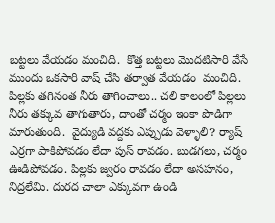బట్టలు వేయడం మంచిది.  కొత్త బట్టలు మొదటిసారి వేసే ముందు ఒకసారి వాష్ చేసి తర్వాత వేయడం  మంచిది. పిల్లకు తగినంత నీరు తాగించాలు.. చలి కాలంలో పిల్లలు నీరు తక్కువ తాగుతారు, దాంతో చర్మం ఇంకా పొడిగా మారుతుంది.  వైద్యుడి వద్దకు ఎప్పుడు వెళ్ళాలి? ర్యాష్ ఎర్రగా పాకిపోవడం లేదా పుస్ రావడం. బుడగలు, చర్మం ఊడిపోవడం. పిల్లకు జ్వరం రావడం లేదా అసహనం, నిద్రలేమి. దురద చాలా ఎక్కువగా ఉండి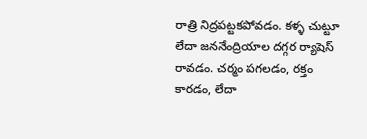రాత్రి నిద్రపట్టకపోవడం. కళ్ళ చుట్టూ లేదా జననేంద్రియాల దగ్గర ర్యాషెస్ రావడం. చర్మం పగలడం, రక్తం కారడం, లేదా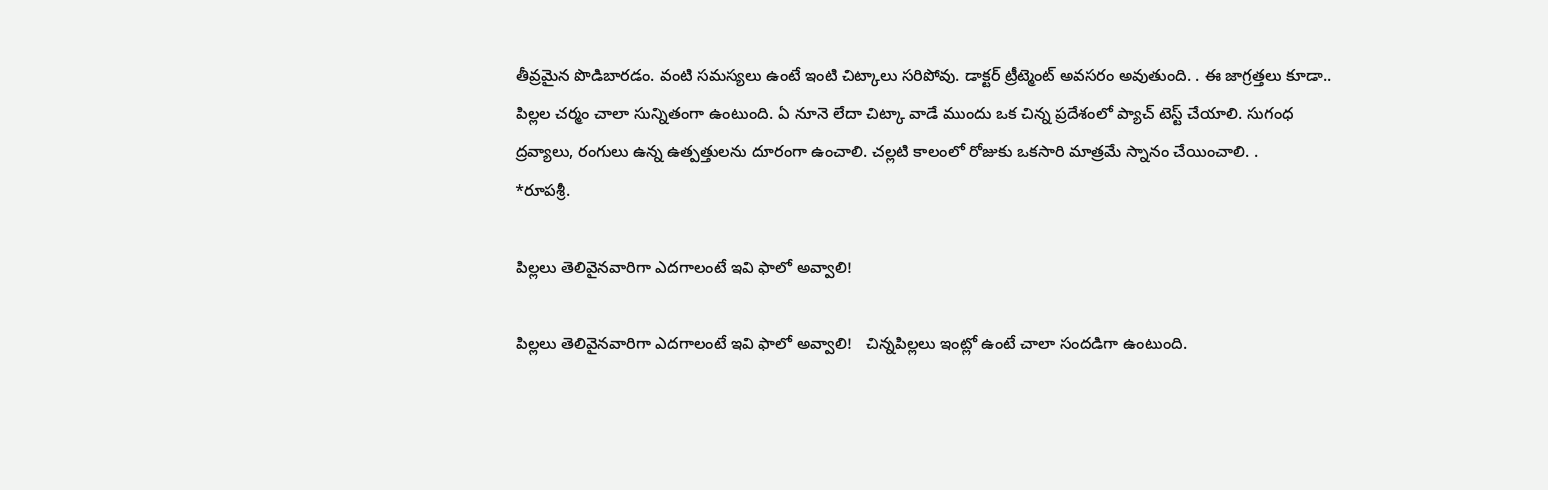తీవ్రమైన పొడిబారడం. వంటి సమస్యలు ఉంటే ఇంటి చిట్కాలు సరిపోవు. డాక్టర్ ట్రీట్మెంట్ అవసరం అవుతుంది. . ఈ జాగ్రత్తలు కూడా.. పిల్లల చర్మం చాలా సున్నితంగా ఉంటుంది. ఏ నూనె లేదా చిట్కా వాడే ముందు ఒక చిన్న ప్రదేశంలో ప్యాచ్ టెస్ట్ చేయాలి. సుగంధ ద్రవ్యాలు, రంగులు ఉన్న ఉత్పత్తులను దూరంగా ఉంచాలి. చల్లటి కాలంలో రోజుకు ఒకసారి మాత్రమే స్నానం చేయించాలి. .                   *రూపశ్రీ.

పిల్లలు తెలివైనవారిగా ఎదగాలంటే ఇవి ఫాలో అవ్వాలి!

పిల్లలు తెలివైనవారిగా ఎదగాలంటే ఇవి ఫాలో అవ్వాలి!   చిన్నపిల్లలు ఇంట్లో ఉంటే చాలా సందడిగా ఉంటుంది.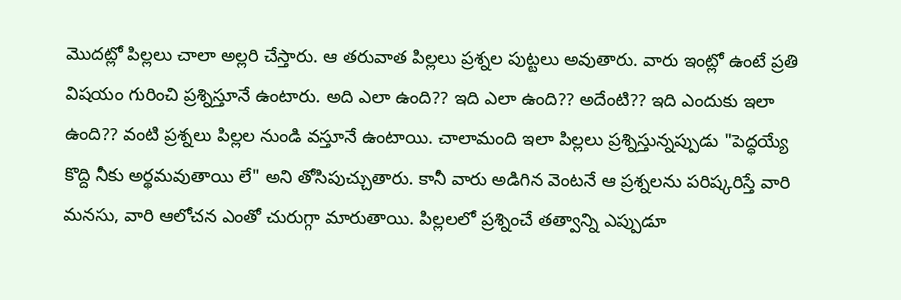మొదట్లో పిల్లలు చాలా అల్లరి చేస్తారు. ఆ తరువాత పిల్లలు ప్రశ్నల పుట్టలు అవుతారు. వారు ఇంట్లో ఉంటే ప్రతి విషయం గురించి ప్రశ్నిస్తూనే ఉంటారు. అది ఎలా ఉంది?? ఇది ఎలా ఉంది?? అదేంటి?? ఇది ఎందుకు ఇలా ఉంది?? వంటి ప్రశ్నలు పిల్లల నుండి వస్తూనే ఉంటాయి. చాలామంది ఇలా పిల్లలు ప్రశ్నిస్తున్నప్పుడు "పెద్ధయ్యే కొద్ది నీకు అర్థమవుతాయి లే" అని తోసిపుచ్చుతారు. కానీ వారు అడిగిన వెంటనే ఆ ప్రశ్నలను పరిష్కరిస్తే వారి మనసు, వారి ఆలోచన ఎంతో చురుగ్గా మారుతాయి. పిల్లలలో ప్రశ్నించే తత్వాన్ని ఎప్పుడూ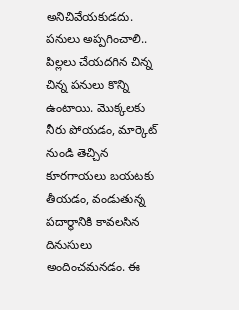అనిచివేయకుడదు. పనులు అప్పగించాలి.. పిల్లలు చేయదగిన చిన్న చిన్న పనులు కొన్ని ఉంటాయి. మొక్కలకు నీరు పోయడం, మార్కెట్ నుండి తెచ్చిన కూరగాయలు బయటకు తీయడం, వండుతున్న పదార్థానికి కావలసిన దినుసులు అందించమనడం. ఈ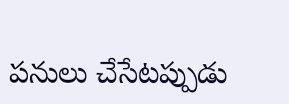పనులు చేసేటప్పుడు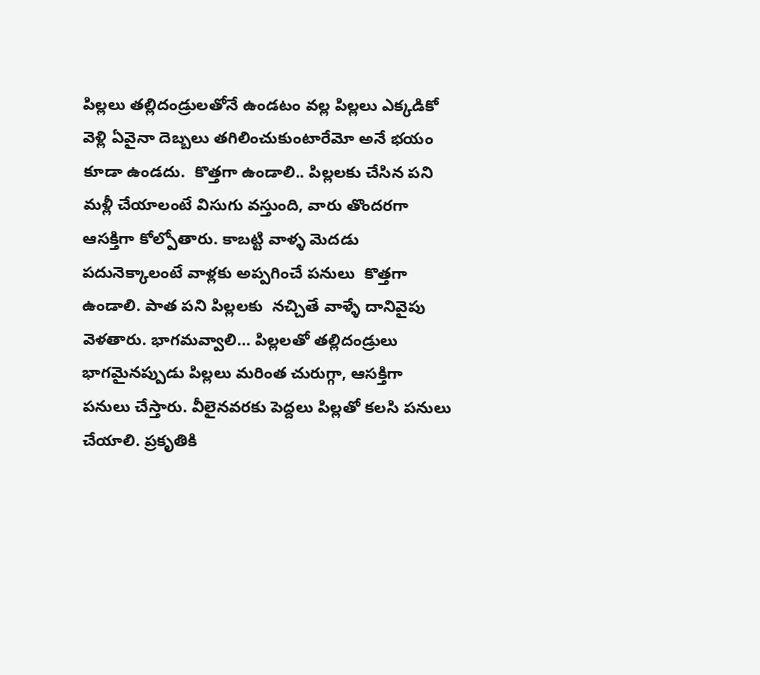పిల్లలు తల్లిదండ్రులతోనే ఉండటం వల్ల పిల్లలు ఎక్కడికో వెళ్లి ఏవైనా దెబ్బలు తగిలించుకుంటారేమో అనే భయం కూడా ఉండదు.  కొత్తగా ఉండాలి.. పిల్లలకు చేసిన పని మళ్లీ చేయాలంటే విసుగు వస్తుంది, వారు తొందరగా ఆసక్తిగా కోల్పోతారు. కాబట్టి వాళ్ళ మెదడు పదునెక్కాలంటే వాళ్లకు అప్పగించే పనులు  కొత్తగా ఉండాలి. పాత పని పిల్లలకు  నచ్చితే వాళ్ళే దానివైపు వెళతారు. భాగమవ్వాలి… పిల్లలతో తల్లిదండ్రులు భాగమైనప్పుడు పిల్లలు మరింత చురుగ్గా, ఆసక్తిగా పనులు చేస్తారు. వీలైనవరకు పెద్దలు పిల్లతో కలసి పనులు చేయాలి. ప్రకృతికి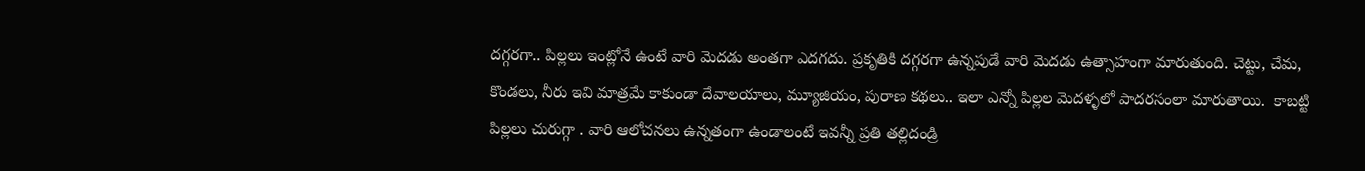దగ్గరగా.. పిల్లలు ఇంట్లోనే ఉంటే వారి మెదడు అంతగా ఎదగదు. ప్రకృతికి దగ్గరగా ఉన్నపుడే వారి మెదడు ఉత్సాహంగా మారుతుంది. చెట్టు, చేమ, కొండలు, నీరు ఇవి మాత్రమే కాకుండా దేవాలయాలు, మ్యూజియం, పురాణ కథలు.. ఇలా ఎన్నో పిల్లల మెదళ్ళలో పాదరసంలా మారుతాయి.  కాబట్టి పిల్లలు చురుగ్గా . వారి ఆలోచనలు ఉన్నతంగా ఉండాలంటే ఇవన్నీ ప్రతి తల్లిదండ్రి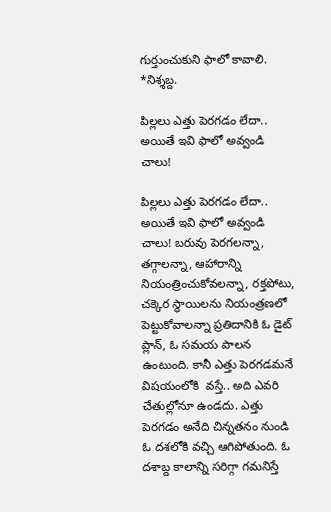గుర్తుంచుకుని ఫాలో కావాలి.                                           *నిశ్శబ్ద.

పిల్లలు ఎత్తు పెరగడం లేదా.. అయితే ఇవి ఫాలో అవ్వండి చాలు!

పిల్లలు ఎత్తు పెరగడం లేదా.. అయితే ఇవి ఫాలో అవ్వండి చాలు! బరువు పెరగలన్నా, తగ్గాలన్నా, ఆహారాన్ని నియంత్రించుకోవలన్నా, రక్తపోటు, చక్కెర స్థాయిలను నియంత్రణలో పెట్టుకోవాలన్నా ప్రతిదానికి ఓ డైట్ ప్లాన్, ఓ సమయ పాలన ఉంటుంది. కానీ ఎత్తు పెరగడమనే విషయంలోకి  వస్తే.. అది ఎవరి చేతుల్లోనూ ఉండదు. ఎత్తు పెరగడం అనేది చిన్నతనం నుండి ఓ దశలోకి వచ్చి ఆగిపోతుంది. ఓ దశాబ్ద కాలాన్ని సరిగ్గా గమనిస్తే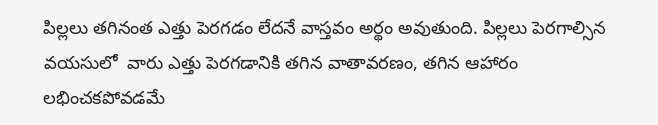పిల్లలు తగినంత ఎత్తు పెరగడం లేదనే వాస్తవం అర్థం అవుతుంది. పిల్లలు పెరగాల్సిన వయసులో  వారు ఎత్తు పెరగడానికి తగిన వాతావరణం, తగిన ఆహారం లభించకపోవడమే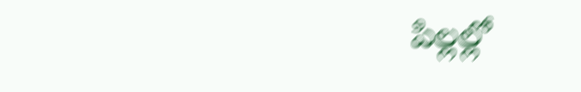పిల్లల్లో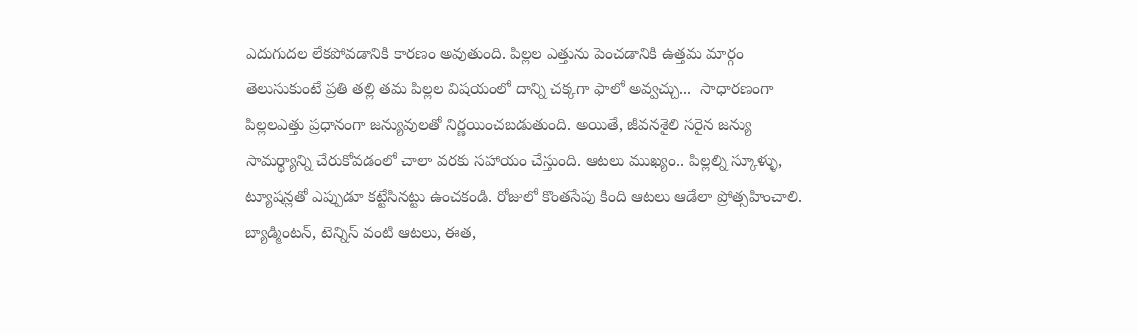ఎదుగుదల లేకపోవడానికి కారణం అవుతుంది. పిల్లల ఎత్తును పెంచడానికి ఉత్తమ మార్గం తెలుసుకుంటే ప్రతి తల్లి తమ పిల్లల విషయంలో దాన్ని చక్కగా ఫాలో అవ్వచ్చు...  సాధారణంగా పిల్లలఎత్తు ప్రధానంగా జన్యువులతో నిర్ణయించబడుతుంది. అయితే, జీవనశైలి సరైన జన్యు సామర్థ్యాన్ని చేరుకోవడంలో చాలా వరకు సహాయం చేస్తుంది. ఆటలు ముఖ్యం.. పిల్లల్ని స్కూళ్ళు, ట్యూషన్లతో ఎప్పుడూ కట్టేసినట్టు ఉంచకండి. రోజులో కొంతసేపు కింది ఆటలు ఆడేలా ప్రోత్సహించాలి. బ్యాడ్మింటన్, టెన్నిస్ వంటి ఆటలు, ఈత,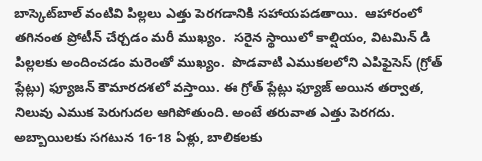బాస్కెట్‌బాల్ వంటివి పిల్లలు ఎత్తు పెరగడానికి సహాయపడతాయి.  ఆహారంలో తగినంత ప్రోటీన్ చేర్చడం మరీ ముఖ్యం.  సరైన స్థాయిలో కాల్షియం, విటమిన్ డి పిల్లలకు అందించడం మరెంతో ముఖ్యం.  పొడవాటి ఎముకలలోని ఎపిఫైసెస్ (గ్రోత్ ప్లేట్లు) ఫ్యూజన్ కౌమారదశలో వస్తాయి. ఈ గ్రోత్ ప్లేట్లు ఫ్యూజ్ అయిన తర్వాత, నిలువు ఎముక పెరుగుదల ఆగిపోతుంది. అంటే తరువాత ఎత్తు పెరగదు. అబ్బాయిలకు సగటున 16-18 ఏళ్లు, బాలికలకు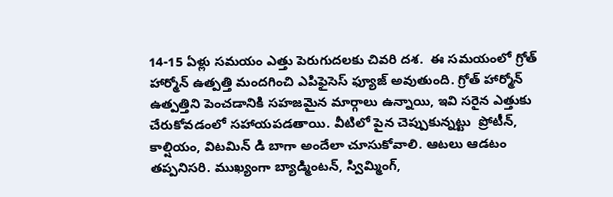14-15 ఏళ్లు సమయం ఎత్తు పెరుగుదలకు చివరి దశ.  ఈ సమయంలో గ్రోత్ హార్మోన్ ఉత్పత్తి మందగించి ఎపిఫైసెస్ ఫ్యూజ్ అవుతుంది. గ్రోత్ హార్మోన్ ఉత్పత్తిని పెంచడానికి సహజమైన మార్గాలు ఉన్నాయి, ఇవి సరైన ఎత్తుకు చేరుకోవడంలో సహాయపడతాయి. వీటిలో పైన చెప్పుకున్నట్టు  ప్రోటీన్, కాల్షియం, విటమిన్ డి బాగా అందేలా చూసుకోవాలి. ఆటలు ఆడటం  తప్పనిసరి. ముఖ్యంగా బ్యాడ్మింటన్, స్విమ్మింగ్,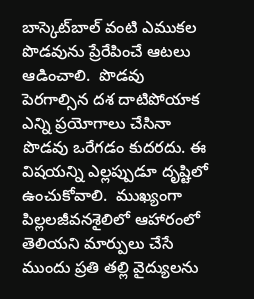బాస్కెట్‌బాల్ వంటి ఎముకల పొడవును ప్రేరేపించే ఆటలు ఆడించాలి.  పొడవు పెరగాల్సిన దశ దాటిపోయాక ఎన్ని ప్రయోగాలు చేసినా పొడవు ఒరేగడం కుదరదు. ఈ విషయన్ని ఎల్లప్పుడూ దృష్టిలో ఉంచుకోవాలి.  ముఖ్యంగా పిల్లలజీవనశైలిలో ఆహారంలో తెలియని మార్పులు చేసే ముందు ప్రతి తల్లి వైద్యులను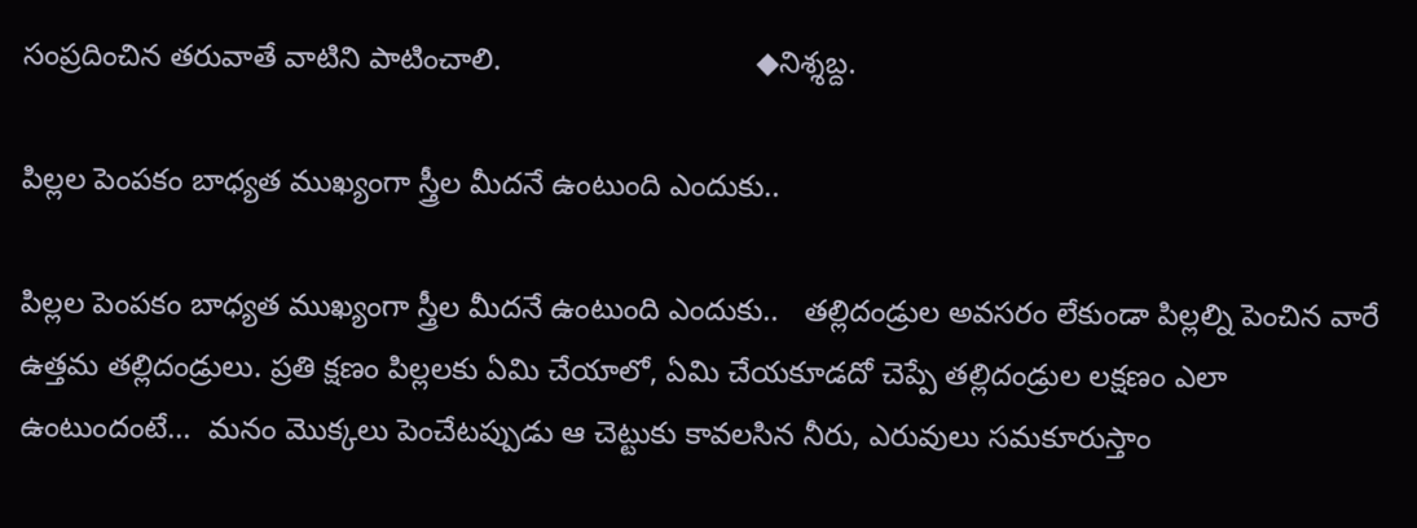సంప్రదించిన తరువాతే వాటిని పాటించాలి.                              ◆నిశ్శబ్ద.

పిల్లల పెంపకం బాధ్యత ముఖ్యంగా స్త్రీల మీదనే ఉంటుంది ఎందుకు..

పిల్లల పెంపకం బాధ్యత ముఖ్యంగా స్త్రీల మీదనే ఉంటుంది ఎందుకు..   తల్లిదండ్రుల అవసరం లేకుండా పిల్లల్ని పెంచిన వారే ఉత్తమ తల్లిదండ్రులు. ప్రతి క్షణం పిల్లలకు ఏమి చేయాలో, ఏమి చేయకూడదో చెప్పే తల్లిదండ్రుల లక్షణం ఎలా ఉంటుందంటే…  మనం మొక్కలు పెంచేటప్పుడు ఆ చెట్టుకు కావలసిన నీరు, ఎరువులు సమకూరుస్తాం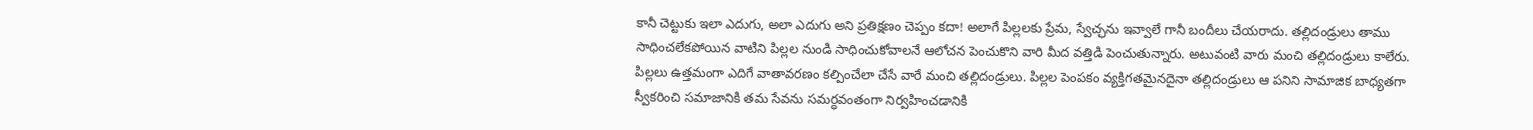కానీ చెట్టుకు ఇలా ఎదుగు, అలా ఎదుగు అని ప్రతిక్షణం చెప్పం కదా! అలాగే పిల్లలకు ప్రేమ, స్వేచ్ఛను ఇవ్వాలే గానీ బందీలు చేయరాదు. తల్లిదండ్రులు తాము సాధించలేకపోయిన వాటిని పిల్లల నుండి సాధించుకోవాలనే ఆలోచన పెంచుకొని వారి మీద వత్తిడి పెంచుతున్నారు. అటువంటి వారు మంచి తల్లిదండ్రులు కాలేరు. పిల్లలు ఉత్తమంగా ఎదిగే వాతావరణం కల్పించేలా చేసే వారే మంచి తల్లిదండ్రులు. పిల్లల పెంపకం వ్యక్తిగతమైనదైనా తల్లిదండ్రులు ఆ పనిని సామాజిక బాధ్యతగా స్వీకరించి సమాజానికి తమ సేవను సమర్ధవంతంగా నిర్వహించడానికి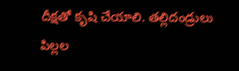దీక్షతో కృషి చేయాలి. తల్లిదండ్రులు పిల్లల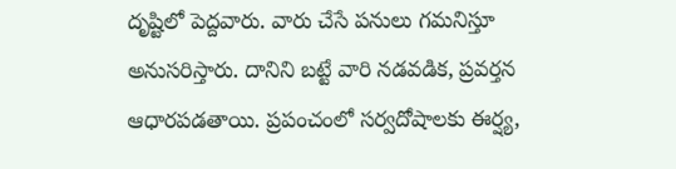దృష్టిలో పెద్దవారు. వారు చేసే పనులు గమనిస్తూ అనుసరిస్తారు. దానిని బట్టే వారి నడవడిక, ప్రవర్తన ఆధారపడతాయి. ప్రపంచంలో సర్వదోషాలకు ఈర్ష్య,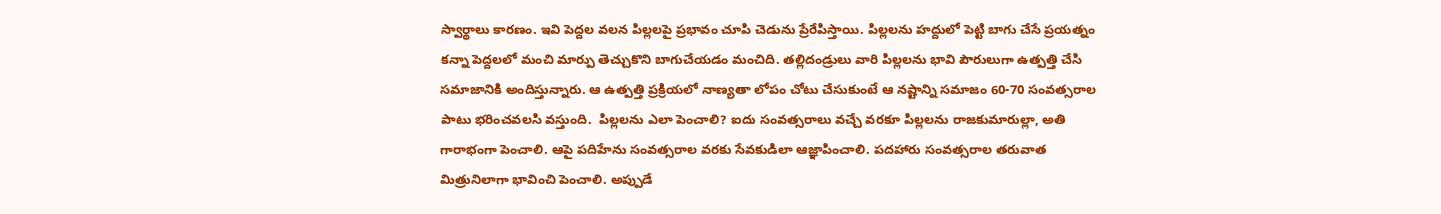స్వార్థాలు కారణం. ఇవి పెద్దల వలన పిల్లలపై ప్రభావం చూపి చెడును ప్రేరేపిస్తాయి. పిల్లలను హద్దులో పెట్టి బాగు చేసే ప్రయత్నం కన్నా పెద్దలలో మంచి మార్పు తెచ్చుకొని బాగుచేయడం మంచిది. తల్లిదండ్రులు వారి పిల్లలను భావి పౌరులుగా ఉత్పత్తి చేసి సమాజానికి అందిస్తున్నారు. ఆ ఉత్పత్తి ప్రక్రియలో నాణ్యతా లోపం చోటు చేసుకుంటే ఆ నష్టాన్ని సమాజం 60-70 సంవత్సరాల పాటు భరించవలసి వస్తుంది.  పిల్లలను ఎలా పెంచాలి? ఐదు సంవత్సరాలు వచ్చే వరకూ పిల్లలను రాజకుమారుల్లా, అతి గారాభంగా పెంచాలి. ఆపై పదిహేను సంవత్సరాల వరకు సేవకుడిలా ఆజ్ఞాపించాలి. పదహారు సంవత్సరాల తరువాత మిత్రునిలాగా భావించి పెంచాలి. అప్పుడే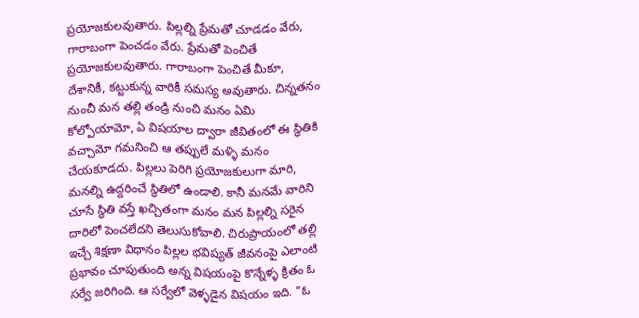ప్రయోజకులవుతారు. పిల్లల్ని ప్రేమతో చూడడం వేరు, గారాబంగా పెంచడం వేరు. ప్రేమతో పెంచితే ప్రయోజకులవుతారు. గారాబంగా పెంచితే మీకూ, దేశానికీ, కట్టుకున్న వారికీ సమస్య అవుతారు. చిన్నతనం నుంచీ మన తల్లి తండ్రి నుంచి మనం ఏమి కోల్పోయామో, ఏ విషయాల ద్వారా జీవితంలో ఈ స్థితికి వచ్చామో గమనించి ఆ తప్పులే మళ్ళి మనం చేయకూడదు. పిల్లలు పెరిగి ప్రయోజకులుగా మారి, మనల్ని ఉద్దరించే స్థితిలో ఉండాలి. కానీ మనమే వారిని చూసే స్థితి వస్తే ఖచ్చితంగా మనం మన పిల్లల్ని సరైన దారిలో పెంచలేదని తెలుసుకోవాలి. చిరుప్రాయంలో తల్లి ఇచ్చే శిక్షణా విధానం పిల్లల భవిష్యత్ జీవనంపై ఎలాంటి ప్రభావం చూపుతుంది అన్న విషయంపై కొన్నేళ్ళ క్రితం ఓ సర్వే జరిగింది. ఆ సర్వేలో వెళ్ళడైన విషయం ఇది. "ఓ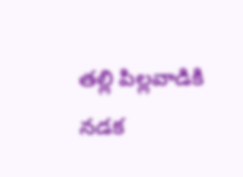తల్లి పిల్లవాడికి నడక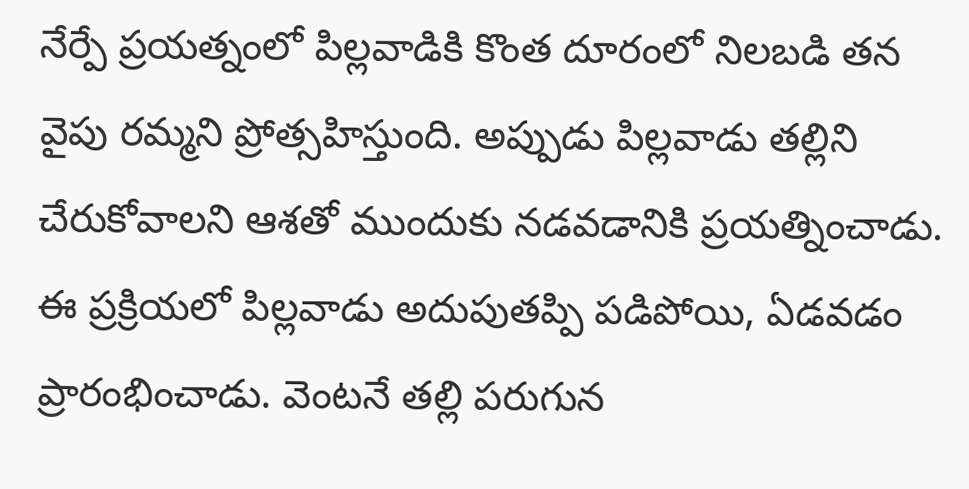నేర్పే ప్రయత్నంలో పిల్లవాడికి కొంత దూరంలో నిలబడి తన వైపు రమ్మని ప్రోత్సహిస్తుంది. అప్పుడు పిల్లవాడు తల్లిని చేరుకోవాలని ఆశతో ముందుకు నడవడానికి ప్రయత్నించాడు. ఈ ప్రక్రియలో పిల్లవాడు అదుపుతప్పి పడిపోయి, ఏడవడం ప్రారంభించాడు. వెంటనే తల్లి పరుగున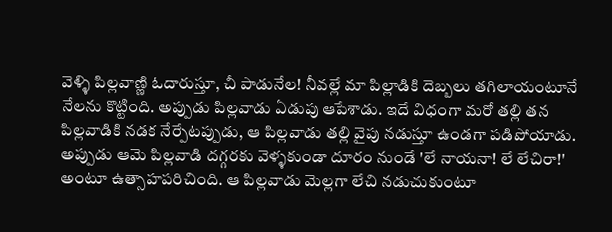వెళ్ళి పిల్లవాణ్ణి ఓదారుస్తూ, చీ పాడునేల! నీవల్లే మా పిల్లాడికి దెబ్బలు తగిలాయంటూనే నేలను కొట్టింది. అప్పుడు పిల్లవాడు ఏడుపు ఆపేశాడు. ఇదే విధంగా మరో తల్లి తన పిల్లవాడికి నడక నేర్పేటప్పుడు, ఆ పిల్లవాడు తల్లి వైపు నడుస్తూ ఉండగా పడిపోయాడు. అప్పుడు ఆమె పిల్లవాడి దగ్గరకు వెళ్ళకుండా దూరం నుండే 'లే నాయనా! లే లేచిరా!' అంటూ ఉత్సాహపరిచింది. ఆ పిల్లవాడు మెల్లగా లేచి నడుచుకుంటూ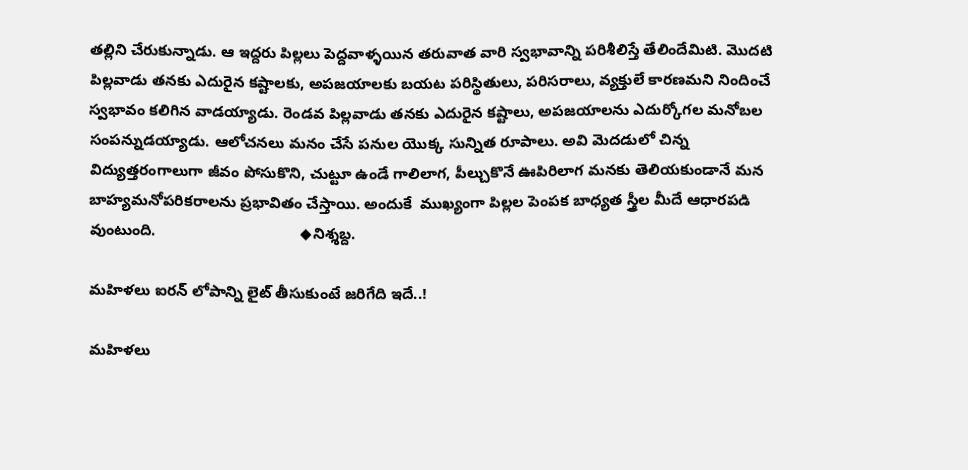తల్లిని చేరుకున్నాడు. ఆ ఇద్దరు పిల్లలు పెద్దవాళ్ళయిన తరువాత వారి స్వభావాన్ని పరిశీలిస్తే తేలిందేమిటి. మొదటి పిల్లవాడు తనకు ఎదురైన కష్టాలకు, అపజయాలకు బయట పరిస్థితులు, పరిసరాలు, వ్యక్తులే కారణమని నిందించే స్వభావం కలిగిన వాడయ్యాడు. రెండవ పిల్లవాడు తనకు ఎదురైన కష్టాలు, అపజయాలను ఎదుర్కోగల మనోబల సంపన్నుడయ్యాడు. ఆలోచనలు మనం చేసే పనుల యొక్క సున్నిత రూపాలు. అవి మెదడులో చిన్న విద్యుత్తరంగాలుగా జీవం పోసుకొని, చుట్టూ ఉండే గాలిలాగ, పీల్చుకొనే ఊపిరిలాగ మనకు తెలియకుండానే మన బాహ్యమనోపరికరాలను ప్రభావితం చేస్తాయి. అందుకే  ముఖ్యంగా పిల్లల పెంపక బాధ్యత స్త్రీల మీదే ఆధారపడి వుంటుంది.                                  ◆నిశ్శబ్ద.

మహిళలు ఐరన్ లోపాన్ని లైట్ తీసుకుంటే జరిగేది ఇదే..!

మహిళలు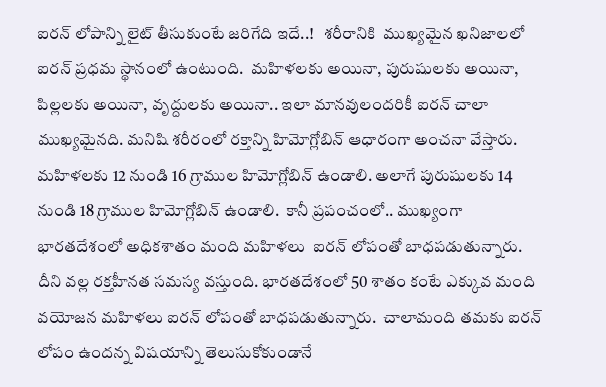ఐరన్ లోపాన్ని లైట్ తీసుకుంటే జరిగేది ఇదే..!   శరీరానికి  ముఖ్యమైన ఖనిజాలలో ఐరన్ ప్రధమ స్థానంలో ఉంటుంది.  మహిళలకు అయినా, పురుషులకు అయినా, పిల్లలకు అయినా, వృద్దులకు అయినా.. ఇలా మానవులందరికీ ఐరన్ చాలా ముఖ్యమైనది. మనిషి శరీరంలో రక్తాన్ని హిమోగ్లోబిన్ ఆధారంగా అంచనా వేస్తారు. మహిళలకు 12 నుండి 16 గ్రాముల హిమోగ్లోబిన్ ఉండాలి. అలాగే పురుషులకు 14 నుండి 18 గ్రాముల హిమోగ్లోబిన్ ఉండాలి.  కానీ ప్రపంచంలో.. ముఖ్యంగా భారతదేశంలో అధికశాతం మంది మహిళలు  ఐరన్ లోపంతో బాధపడుతున్నారు. దీని వల్ల రక్తహీనత సమస్య వస్తుంది. భారతదేశంలో 50 శాతం కంటే ఎక్కువ మంది వయోజన మహిళలు ఐరన్ లోపంతో బాధపడుతున్నారు.  చాలామంది తమకు ఐరన్ లోపం ఉందన్న విషయాన్ని తెలుసుకోకుండానే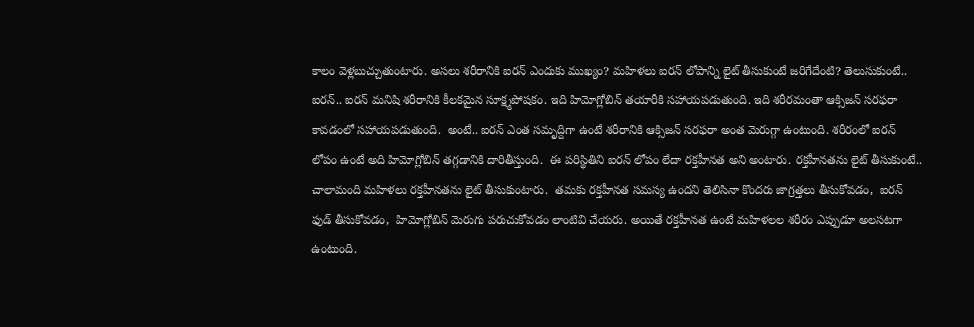కాలం వెళ్లబుచ్చుతుంటారు. అసలు శరీరానికి ఐరన్ ఎందుకు ముఖ్యం? మహిళలు ఐరన్ లోపాన్ని లైట్ తీసుకుంటే జరిగేదేంటి? తెలుసుకుంటే.. ఐరన్.. ఐరన్ మనిషి శరీరానికి కీలకమైన సూక్ష్మపోషకం. ఇది హిమోగ్లోబిన్ తయారీకి సహాయపడుతుంది. ఇది శరీరమంతా ఆక్సిజన్ సరఫరా కావడంలో సహాయపడుతుంది.  అంటే.. ఐరన్ ఎంత సమృద్దిగా ఉంటే శరీరానికి ఆక్సిజన్ సరఫరా అంత మెరుగ్గా ఉంటుంది. శరీరంలో ఐరన్ లోపం ఉంటే అది హిమోగ్లోబిన్ తగ్గడానికి దారితీస్తుంది.  ఈ పరిస్థితిని ఐరన్ లోపం లేదా రక్తహీనత అని అంటారు. రక్తహీనతను లైట్ తీసుకుంటే.. చాలామంది మహిళలు రక్తహీనతను లైట్ తీసుకుంటారు.  తమకు రక్తహీనత సమస్య ఉందని తెలిసినా కొందరు జాగ్రత్తలు తీసుకోవడం,  ఐరన్ ఫుడ్ తీసుకోవడం,  హిమోగ్లోబిన్ మెరుగు పరుచుకోవడం లాంటివి చేయరు. అయితే రక్తహీనత ఉంటే మహిళలల శరీరం ఎప్పుడూ అలసటగా ఉంటుంది.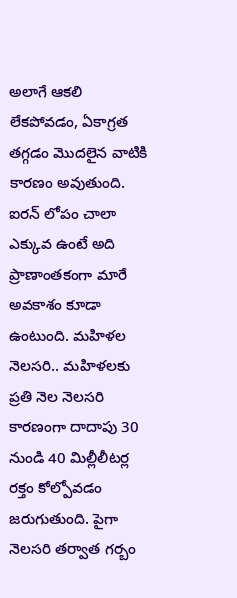అలాగే ఆకలి లేకపోవడం, ఏకాగ్రత తగ్గడం మొదలైన వాటికి కారణం అవుతుంది.  ఐరన్ లోపం చాలా ఎక్కువ ఉంటే అది ప్రాణాంతకంగా మారే అవకాశం కూడా ఉంటుంది. మహిళల నెలసరి.. మహిళలకు ప్రతి నెల నెలసరి కారణంగా దాదాపు 30 నుండి 40 మిల్లీలీటర్ల రక్తం కోల్పోవడం జరుగుతుంది. పైగా నెలసరి తర్వాత గర్బం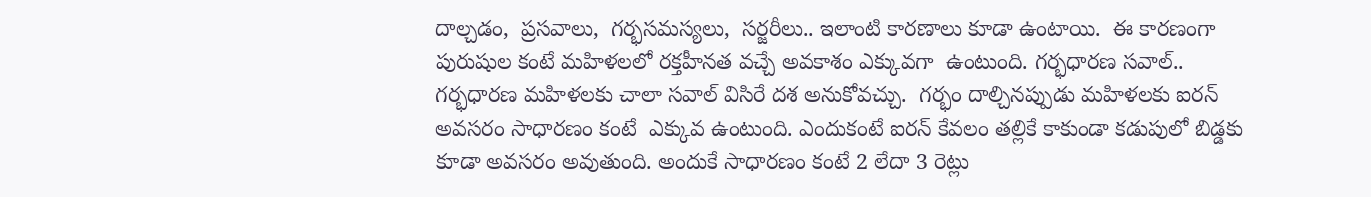దాల్చడం,  ప్రసవాలు,  గర్భసమస్యలు,  సర్జరీలు.. ఇలాంటి కారణాలు కూడా ఉంటాయి.  ఈ కారణంగా పురుషుల కంటే మహిళలలో రక్తహీనత వచ్చే అవకాశం ఎక్కువగా  ఉంటుంది. గర్భధారణ సవాల్.. గర్భధారణ మహిళలకు చాలా సవాల్ విసిరే దశ అనుకోవచ్చు.  గర్భం దాల్చినప్పుడు మహిళలకు ఐరన్ అవసరం సాధారణం కంటే  ఎక్కువ ఉంటుంది. ఎందుకంటే ఐరన్ కేవలం తల్లికే కాకుండా కడుపులో బిడ్డకు కూడా అవసరం అవుతుంది. అందుకే సాధారణం కంటే 2 లేదా 3 రెట్లు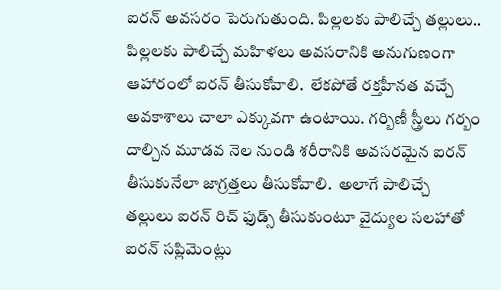ఐరన్ అవసరం పెరుగుతుంది. పిల్లలకు పాలిచ్చే తల్లులు.. పిల్లలకు పాలిచ్చే మహిళలు అవసరానికి అనుగుణంగా ఆహారంలో ఐరన్ తీసుకోవాలి.  లేకపోతే రక్తహీనత వచ్చే అవకాశాలు చాలా ఎక్కువగా ఉంటాయి. గర్బిణీ స్త్రీలు గర్బం దాల్చిన మూడవ నెల నుండి శరీరానికి అవసరమైన ఐరన్ తీసుకునేలా జాగ్రత్తలు తీసుకోవాలి.  అలాగే పాలిచ్చే తల్లులు ఐరన్ రిచ్ ఫుడ్స్ తీసుకుంటూ వైద్యుల సలహాతో ఐరన్ సప్లిమెంట్లు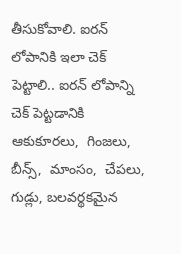తీసుకోవాలి. ఐరన్ లోపానికి ఇలా చెక్ పెట్టాలి.. ఐరన్ లోపాన్ని చెక్ పెట్టడానికి ఆకుకూరలు,  గింజలు,  బీన్స్,  మాంసం,  చేపలు, గుడ్లు, బలవర్థకమైన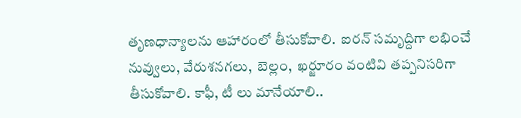తృణధాన్యాలను ఆహారంలో తీసుకోవాలి.  ఐరన్ సమృద్దిగా లభించే నువ్వులు, వేరుశనగలు,  బెల్లం,  ఖర్జూరం వంటివి తప్పనిసరిగా తీసుకోవాలి. కాఫీ, టీ లు మానేయాలి..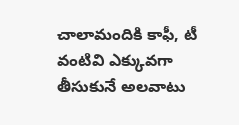చాలామందికి కాఫీ, టీ వంటివి ఎక్కువగా తీసుకునే అలవాటు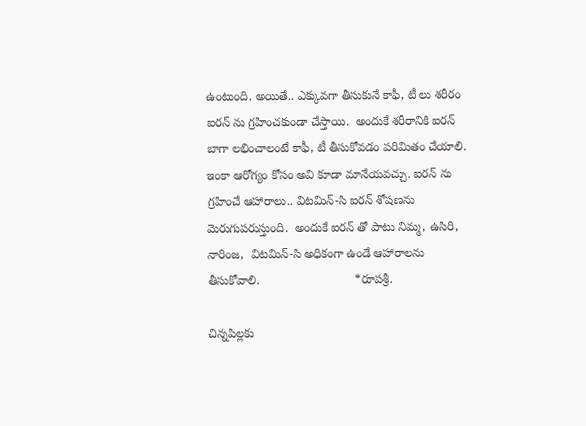ఉంటుంది. అయితే.. ఎక్కువగా తీసుకునే కాఫీ, టీ లు శరీరం ఐరన్ ను గ్రహించకుండా చేస్తాయి.  అందుకే శరీరానికి ఐరన్ బాగా లభించాలంటే కాఫీ, టీ తీసుకోవడం పరిమితం చేయాలి. ఇంకా ఆరోగ్యం కోసం అవి కూడా మానేయవచ్చు. ఐరన్ ను గ్రహించే ఆహారాలు.. విటమిన్-సి ఐరన్ శోషణను మెరుగుపరుస్తుంది.  అందుకే ఐరన్ తో పాటు నిమ్మ, ఉసిరి,  నారింజ,  విటమిన్-సి అధికంగా ఉండే ఆహారాలను తీసుకోవాలి.                            *రూపశ్రీ.

చిన్నపిల్లకు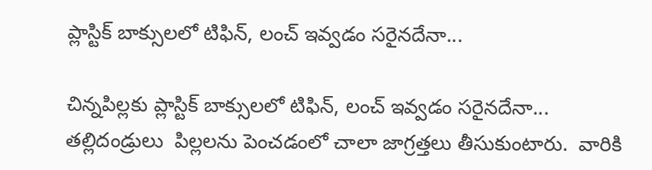ప్లాస్టిక్ బాక్సులలో టిఫిన్, లంచ్ ఇవ్వడం సరైనదేనా...

చిన్నపిల్లకు ప్లాస్టిక్ బాక్సులలో టిఫిన్, లంచ్ ఇవ్వడం సరైనదేనా...   తల్లిదండ్రులు  పిల్లలను పెంచడంలో చాలా జాగ్రత్తలు తీసుకుంటారు.  వారికి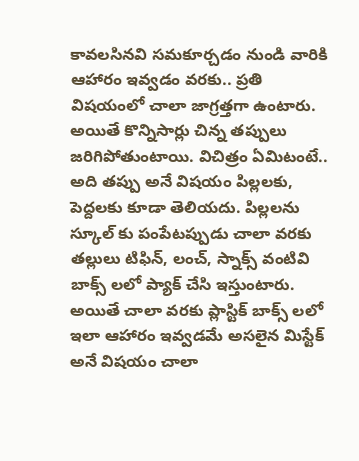కావలసినవి సమకూర్చడం నుండి వారికి ఆహారం ఇవ్వడం వరకు.. ప్రతి విషయంలో చాలా జాగ్రత్తగా ఉంటారు.  అయితే కొన్నిసార్లు చిన్న తప్పులు జరిగిపోతుంటాయి. విచిత్రం ఏమిటంటే.. అది తప్పు అనే విషయం పిల్లలకు, పెద్దలకు కూడా తెలియదు. పిల్లలను స్కూల్ కు పంపేటప్పుడు చాలా వరకు తల్లులు టిఫిన్, లంచ్, స్నాక్స్ వంటివి బాక్స్ లలో ప్యాక్ చేసి ఇస్తుంటారు. అయితే చాలా వరకు ప్లాస్టిక్ బాక్స్ లలో ఇలా ఆహారం ఇవ్వడమే అసలైన మిస్టేక్ అనే విషయం చాలా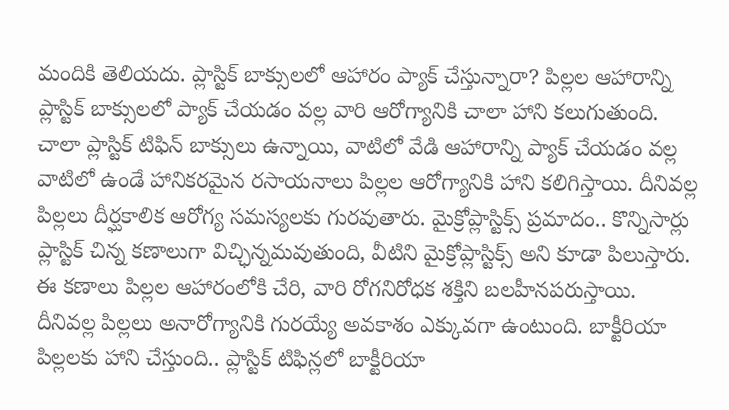మందికి తెలియదు. ప్లాస్టిక్ బాక్సులలో ఆహారం ప్యాక్ చేస్తున్నారా? పిల్లల ఆహారాన్ని ప్లాస్టిక్ బాక్సులలో ప్యాక్ చేయడం వల్ల వారి ఆరోగ్యానికి చాలా హాని కలుగుతుంది. చాలా ప్లాస్టిక్ టిఫిన్ బాక్సులు ఉన్నాయి, వాటిలో వేడి ఆహారాన్ని ప్యాక్ చేయడం వల్ల వాటిలో ఉండే హానికరమైన రసాయనాలు పిల్లల ఆరోగ్యానికి హాని కలిగిస్తాయి. దీనివల్ల పిల్లలు దీర్ఘకాలిక ఆరోగ్య సమస్యలకు గురవుతారు. మైక్రోప్లాస్టిక్స్ ప్రమాదం.. కొన్నిసార్లు ప్లాస్టిక్ చిన్న కణాలుగా విచ్ఛిన్నమవుతుంది, వీటిని మైక్రోప్లాస్టిక్స్ అని కూడా పిలుస్తారు. ఈ కణాలు పిల్లల ఆహారంలోకి చేరి, వారి రోగనిరోధక శక్తిని బలహీనపరుస్తాయి.  దీనివల్ల పిల్లలు అనారోగ్యానికి గురయ్యే అవకాశం ఎక్కువగా ఉంటుంది. బాక్టీరియా పిల్లలకు హాని చేస్తుంది.. ప్లాస్టిక్ టిఫిన్లలో బాక్టీరియా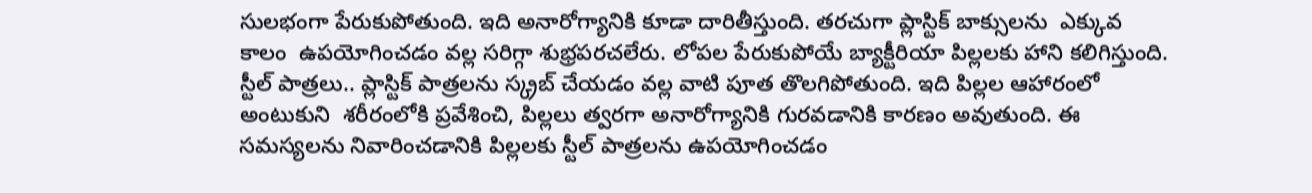సులభంగా పేరుకుపోతుంది. ఇది అనారోగ్యానికి కూడా దారితీస్తుంది. తరచుగా ప్లాస్టిక్ బాక్సులను  ఎక్కువ కాలం  ఉపయోగించడం వల్ల సరిగ్గా శుభ్రపరచలేరు. లోపల పేరుకుపోయే బ్యాక్టీరియా పిల్లలకు హాని కలిగిస్తుంది. స్టీల్ పాత్రలు.. ప్లాస్టిక్ పాత్రలను స్క్రబ్ చేయడం వల్ల వాటి పూత తొలగిపోతుంది. ఇది పిల్లల ఆహారంలో అంటుకుని  శరీరంలోకి ప్రవేశించి, పిల్లలు త్వరగా అనారోగ్యానికి గురవడానికి కారణం అవుతుంది. ఈ సమస్యలను నివారించడానికి పిల్లలకు స్టీల్ పాత్రలను ఉపయోగించడం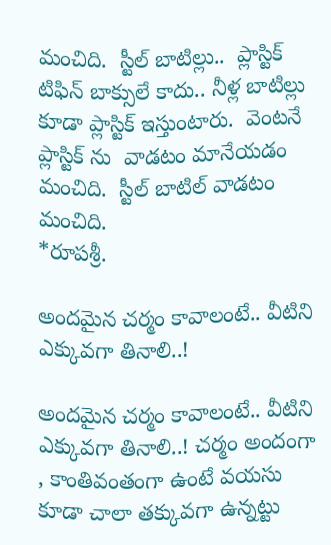మంచిది.  స్టీల్ బాటిల్లు..  ప్లాస్టిక్ టిఫిన్ బాక్సులే కాదు.. నీళ్ల బాటిల్లు కూడా ప్లాస్టిక్ ఇస్తుంటారు.  వెంటనే ప్లాస్టిక్ ను  వాడటం మానేయడం మంచిది.  స్టీల్ బాటిల్ వాడటం మంచిది.                            *రూపశ్రీ.

అందమైన చర్మం కావాలంటే.. వీటిని ఎక్కువగా తినాలి..!

అందమైన చర్మం కావాలంటే.. వీటిని ఎక్కువగా తినాలి..! చర్మం అందంగా , కాంతివంతంగా ఉంటే వయసు కూడా చాలా తక్కువగా ఉన్నట్టు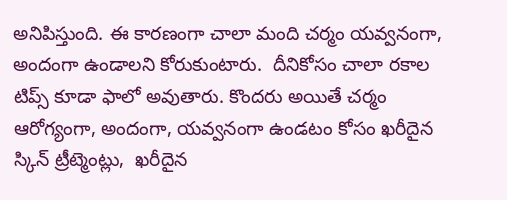అనిపిస్తుంది. ఈ కారణంగా చాలా మంది చర్మం యవ్వనంగా, అందంగా ఉండాలని కోరుకుంటారు.  దీనికోసం చాలా రకాల టిప్స్ కూడా ఫాలో అవుతారు. కొందరు అయితే చర్మం ఆరోగ్యంగా, అందంగా, యవ్వనంగా ఉండటం కోసం ఖరీదైన స్కిన్ ట్రీట్మెంట్లు,  ఖరీదైన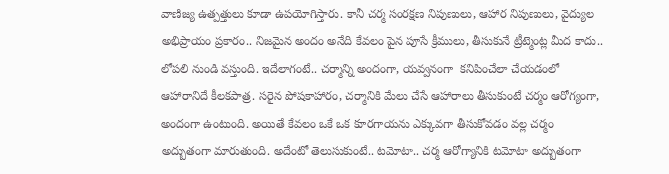వాణిజ్య ఉత్పత్తులు కూడా ఉపయోగిస్తారు. కానీ చర్మ సంరక్షణ నిపుణులు, ఆహార నిపుణులు, వైద్యుల అభిప్రాయం ప్రకారం.. నిజమైన అందం అనేది కేవలం పైన పూసే క్రీములు, తీసుకునే ట్రీట్మెంట్ల మీద కాదు.. లోపలి నుండి వస్తుంది. ఇదేలాగంటే.. చర్మాన్ని అందంగా, యవ్వనంగా  కనిపించేలా చేయడంలో ఆహారానిదే కీలకపాత్ర. సరైన పోషకాహారం, చర్మానికి మేలు చేసే ఆహారాలు తీసుకుంటే చర్మం ఆరోగ్యంగా, అందంగా ఉంటుంది. అయితే కేవలం ఒకే ఒక కూరగాయను ఎక్కువగా తీసుకోవడం వల్ల చర్మం అద్బుతంగా మారుతుంది. అదేంటో తెలుసుకుంటే.. టమోటా.. చర్మ ఆరోగ్యానికి టమోటా అద్బుతంగా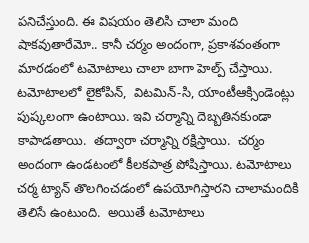పనిచేస్తుంది. ఈ విషయం తెలిసి చాలా మంది షాకవుతారేమో.. కానీ చర్మం అందంగా, ప్రకాశవంతంగా మారడంలో టమోటాలు చాలా బాగా హెల్ప్ చేస్తాయి. టమోటాలలో లైకోపిన్,  విటమిన్-సి, యాంటీఆక్సిండెంట్లు పుష్కలంగా ఉంటాయి. ఇవి చర్మాన్ని దెబ్బతినకుండా కాపాడతాయి.  తద్వారా చర్మాన్ని రక్షిస్తాయి.  చర్మం అందంగా ఉండటంలో కీలకపాత్ర పోషిస్తాయి. టమోటాలు చర్మ ట్యాన్ తొలగించడంలో ఉపయోగిస్తారని చాలామందికి తెలిసే ఉంటుంది.  అయితే టమోటాలు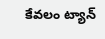కేవలం ట్యాన్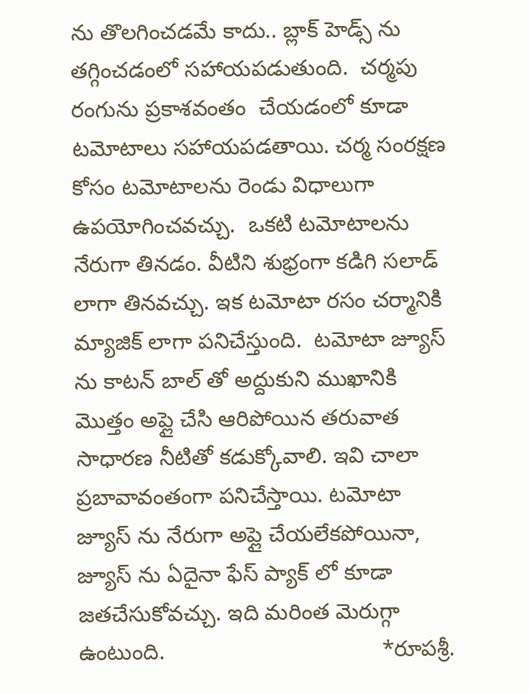ను తొలగించడమే కాదు.. బ్లాక్ హెడ్స్ ను తగ్గించడంలో సహాయపడుతుంది.  చర్మపు రంగును ప్రకాశవంతం  చేయడంలో కూడా టమోటాలు సహాయపడతాయి. చర్మ సంరక్షణ కోసం టమోటాలను రెండు విధాలుగా ఉపయోగించవచ్చు.  ఒకటి టమోటాలను నేరుగా తినడం. వీటిని శుభ్రంగా కడిగి సలాడ్ లాగా తినవచ్చు. ఇక టమోటా రసం చర్మానికి మ్యాజిక్ లాగా పనిచేస్తుంది.  టమోటా జ్యూస్ ను కాటన్ బాల్ తో అద్దుకుని ముఖానికి మొత్తం అప్లై చేసి ఆరిపోయిన తరువాత సాధారణ నీటితో కడుక్కోవాలి. ఇవి చాలా ప్రబావావంతంగా పనిచేస్తాయి. టమోటా జ్యూస్ ను నేరుగా అప్లై చేయలేకపోయినా,  జ్యూస్ ను ఏదైనా ఫేస్ ప్యాక్ లో కూడా జతచేసుకోవచ్చు. ఇది మరింత మెరుగ్గా ఉంటుంది.                                   *రూపశ్రీ.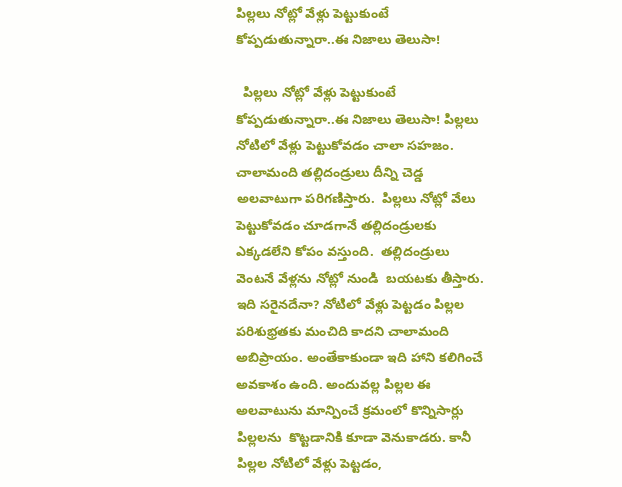పిల్లలు నోట్లో వేళ్లు పెట్టుకుంటే కోప్పడుతున్నారా..ఈ నిజాలు తెలుసా!

  పిల్లలు నోట్లో వేళ్లు పెట్టుకుంటే కోప్పడుతున్నారా..ఈ నిజాలు తెలుసా! పిల్లలు నోటిలో వేళ్లు పెట్టుకోవడం చాలా సహజం. చాలామంది తల్లిదండ్రులు దీన్ని చెడ్డ అలవాటుగా పరిగణిస్తారు.  పిల్లలు నోట్లో వేలు పెట్టుకోవడం చూడగానే తల్లిదండ్రులకు ఎక్కడలేని కోపం వస్తుంది.  తల్లిదండ్రులు వెంటనే వేళ్లను నోట్లో నుండి  బయటకు తీస్తారు. ఇది సరైనదేనా? నోటిలో వేళ్లు పెట్టడం పిల్లల పరిశుభ్రతకు మంచిది కాదని చాలామంది అబిప్రాయం. అంతేకాకుండా ఇది హాని కలిగించే అవకాశం ఉంది. అందువల్ల పిల్లల ఈ అలవాటును మాన్పించే క్రమంలో కొన్నిసార్లు పిల్లలను  కొట్టడానికి కూడా వెనుకాడరు. కానీ పిల్లల నోటిలో వేళ్లు పెట్టడం,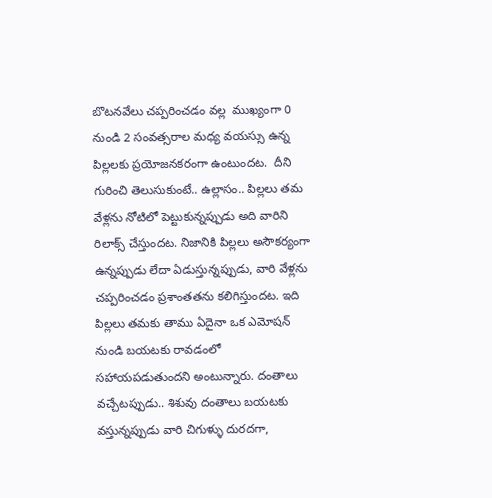బొటనవేలు చప్పరించడం వల్ల  ముఖ్యంగా 0 నుండి 2 సంవత్సరాల మధ్య వయస్సు ఉన్న పిల్లలకు ప్రయోజనకరంగా ఉంటుందట.  దీని గురించి తెలుసుకుంటే.. ఉల్లాసం.. పిల్లలు తమ వేళ్లను నోటిలో పెట్టుకున్నప్పుడు అది వారిని రిలాక్స్ చేస్తుందట. నిజానికి పిల్లలు అసౌకర్యంగా ఉన్నప్పుడు లేదా ఏడుస్తున్నప్పుడు, వారి వేళ్లను చప్పరించడం ప్రశాంతతను కలిగిస్తుందట. ఇది పిల్లలు తమకు తాము ఏదైనా ఒక ఎమోషన్ నుండి బయటకు రావడంలో సహాయపడుతుందని అంటున్నారు. దంతాలు వచ్చేటప్పుడు.. శిశువు దంతాలు బయటకు వస్తున్నప్పుడు వారి చిగుళ్ళు దురదగా,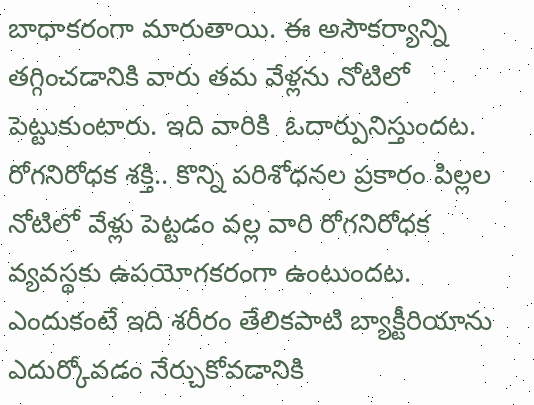బాధాకరంగా మారుతాయి. ఈ అసౌకర్యాన్ని తగ్గించడానికి వారు తమ వేళ్లను నోటిలో పెట్టుకుంటారు. ఇది వారికి  ఓదార్పునిస్తుందట. రోగనిరోధక శక్తి.. కొన్ని పరిశోధనల ప్రకారం పిల్లల నోటిలో వేళ్లు పెట్టడం వల్ల వారి రోగనిరోధక వ్యవస్థకు ఉపయోగకరంగా ఉంటుందట.  ఎందుకంటే ఇది శరీరం తేలికపాటి బ్యాక్టీరియాను ఎదుర్కోవడం నేర్చుకోవడానికి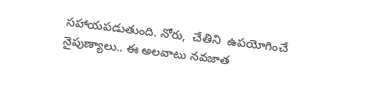సహాయపడుతుంది. నోరు,  చేతిని  ఉపయోగించే  నైపుణ్యాలు.. ఈ అలవాటు నవజాత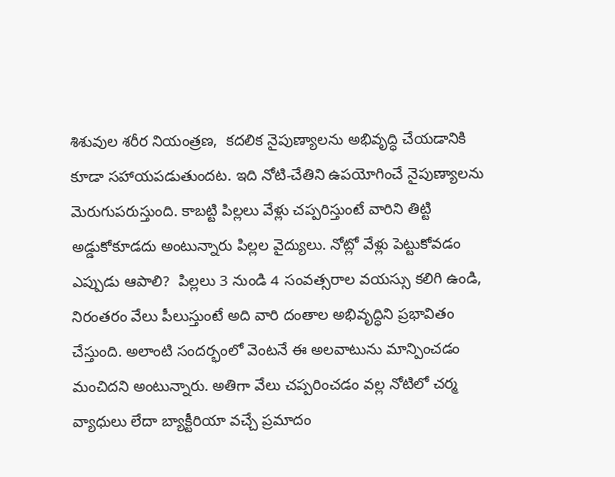శిశువుల శరీర నియంత్రణ,  కదలిక నైపుణ్యాలను అభివృద్ధి చేయడానికి కూడా సహాయపడుతుందట. ఇది నోటి-చేతిని ఉపయోగించే నైపుణ్యాలను మెరుగుపరుస్తుంది. కాబట్టి పిల్లలు వేళ్లు చప్పరిస్తుంటే వారిని తిట్టి అడ్డుకోకూడదు అంటున్నారు పిల్లల వైద్యులు. నోట్లో వేళ్లు పెట్టుకోవడం ఎప్పుడు ఆపాలి?  పిల్లలు 3 నుండి 4 సంవత్సరాల వయస్సు కలిగి ఉండి, నిరంతరం వేలు పీలుస్తుంటే అది వారి దంతాల అభివృద్ధిని ప్రభావితం చేస్తుంది. అలాంటి సందర్భంలో వెంటనే ఈ అలవాటును మాన్పించడం మంచిదని అంటున్నారు. అతిగా వేలు చప్పరించడం వల్ల నోటిలో చర్మ వ్యాధులు లేదా బ్యాక్టీరియా వచ్చే ప్రమాదం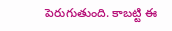పెరుగుతుంది. కాబట్టి ఈ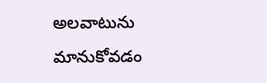అలవాటును మానుకోవడం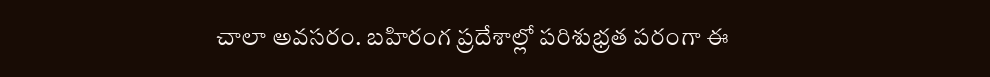చాలా అవసరం. బహిరంగ ప్రదేశాల్లో పరిశుభ్రత పరంగా ఈ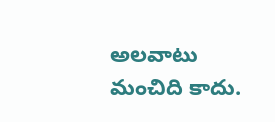అలవాటు మంచిది కాదు.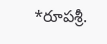*రూపశ్రీ.